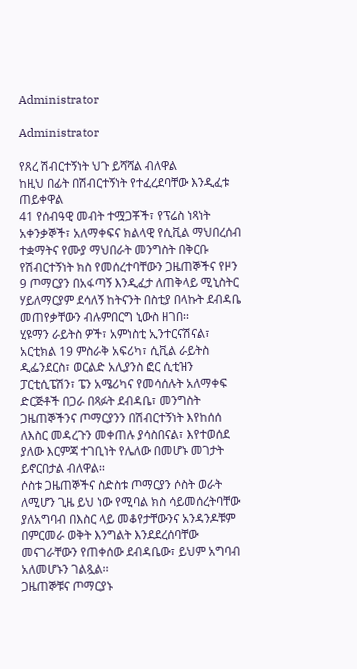Administrator

Administrator

የጸረ ሽብርተኝነት ህጉ ይሻሻል ብለዋል
ከዚህ በፊት በሽብርተኝነት የተፈረደባቸው እንዲፈቱ ጠይቀዋል
41 የሰብዓዊ መብት ተሟጋቾች፣ የፕሬስ ነጻነት አቀንቃኞች፣ አለማቀፍና ክልላዊ የሲቪል ማህበረሰብ ተቋማትና የሙያ ማህበራት መንግስት በቅርቡ የሽብርተኝነት ክስ የመሰረተባቸውን ጋዜጠኞችና የዞን 9 ጦማርያን በአፋጣኝ እንዲፈታ ለጠቅላይ ሚኒስትር ሃይለማርያም ደሳለኝ ከትናንት በስቲያ በላኩት ደብዳቤ መጠየቃቸውን ብሉምበርግ ኒውስ ዘገበ፡፡
ሂዩማን ራይትስ ዎች፣ አምነስቲ ኢንተርናሽናል፣ አርቲክል 19 ምስራቅ አፍሪካ፣ ሲቪል ራይትስ ዲፌንደርስ፣ ወርልድ አሊያንስ ፎር ሲቲዝን ፓርቲሲፔሽን፣ ፔን አሜሪካና የመሳሰሉት አለማቀፍ ድርጅቶች በጋራ በጻፉት ደብዳቤ፣ መንግስት ጋዜጠኞችንና ጦማርያንን በሽብርተኝነት እየከሰሰ ለእስር መዳረጉን መቀጠሉ ያሳስበናል፣ እየተወሰደ ያለው እርምጃ ተገቢነት የሌለው በመሆኑ መገታት ይኖርበታል ብለዋል፡፡
ሶስቱ ጋዜጠኞችና ስድስቱ ጦማርያን ሶስት ወራት ለሚሆን ጊዜ ይህ ነው የሚባል ክስ ሳይመሰረትባቸው ያለአግባብ በእስር ላይ መቆየታቸውንና አንዳንዶቹም በምርመራ ወቅት እንግልት እንደደረሰባቸው መናገራቸውን የጠቀሰው ደብዳቤው፣ ይህም አግባብ አለመሆኑን ገልጿል፡፡
ጋዜጠኞቹና ጦማርያኑ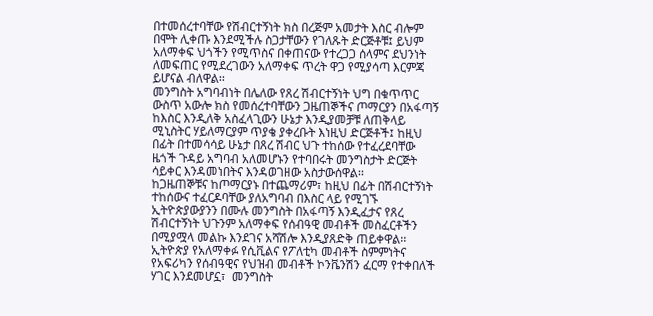በተመሰረተባቸው የሽብርተኝነት ክስ በረጅም አመታት እስር ብሎም በሞት ሊቀጡ እንደሚችሉ ስጋታቸውን የገለጹት ድርጅቶቹ፤ ይህም አለማቀፍ ህጎችን የሚጥስና በቀጠናው የተረጋጋ ሰላምና ደህንነት ለመፍጠር የሚደረገውን አለማቀፍ ጥረት ዋጋ የሚያሳጣ እርምጃ ይሆናል ብለዋል፡፡
መንግስት አግባብነት በሌለው የጸረ ሽብርተኝነት ህግ በቁጥጥር ውስጥ አውሎ ክስ የመሰረተባቸውን ጋዜጠኞችና ጦማርያን በአፋጣኝ ከእስር እንዲለቅ አስፈላጊውን ሁኔታ እንዲያመቻቹ ለጠቅላይ ሚኒስትር ሃይለማርያም ጥያቄ ያቀረቡት እነዚህ ድርጅቶች፤ ከዚህ በፊት በተመሳሳይ ሁኔታ በጸረ ሽብር ህጉ ተከሰው የተፈረደባቸው ዜጎች ጉዳይ አግባብ አለመሆኑን የተባበሩት መንግስታት ድርጅት ሳይቀር እንዳመነበትና እንዳወገዘው አስታውሰዋል፡፡
ከጋዜጠኞቹና ከጦማርያኑ በተጨማሪም፣ ከዚህ በፊት በሽብርተኝነት ተከሰውና ተፈርዶባቸው ያለአግባብ በእስር ላይ የሚገኙ ኢትዮጵያውያንን በሙሉ መንግስት በአፋጣኝ እንዲፈታና የጸረ ሽብርተኝነት ህጉንም አለማቀፍ የሰብዓዊ መብቶች መስፈርቶችን በሚያሟላ መልኩ እንደገና አሻሽሎ እንዲያጸድቅ ጠይቀዋል፡፡ኢትዮጵያ የአለማቀፉ የሲቪልና የፖለቲካ መብቶች ስምምነትና የአፍሪካን የሰብዓዊና የህዝብ መብቶች ኮንቬንሽን ፈርማ የተቀበለች ሃገር እንደመሆኗ፣  መንግስት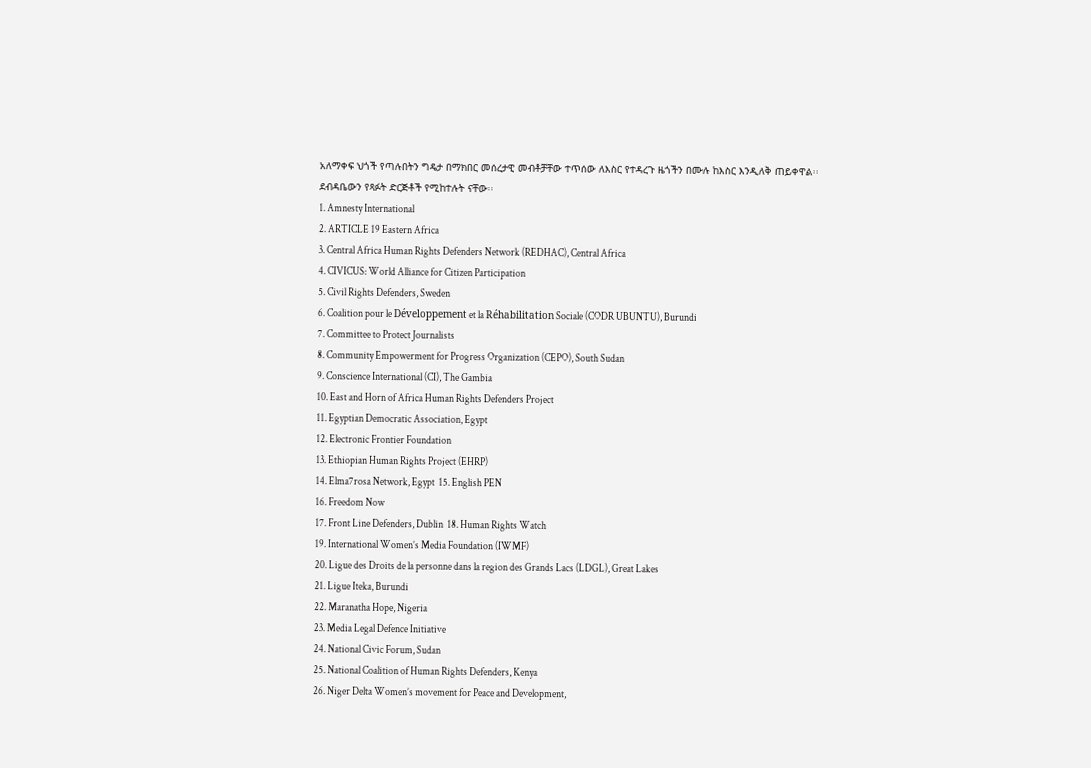አለማቀፍ ህጎች የጣሉበትን ግዴታ በማክበር መሰረታዊ መብቶቻቸው ተጥሰው ለእስር የተዳረጉ ዜጎችን በሙሉ ከእስር እንዲለቅ ጠይቀዋል፡፡
ደብዳቤውን የጻፉት ድርጅቶች የሚከተሉት ናቸው፡፡
1. Amnesty International
2. ARTICLE 19 Eastern Africa
3. Central Africa Human Rights Defenders Network (REDHAC), Central Africa
4. CIVICUS: World Alliance for Citizen Participation
5. Civil Rights Defenders, Sweden
6. Coalition pour le Développement et la Réhabilitation Sociale (CODR UBUNTU), Burundi
7. Committee to Protect Journalists
8. Community Empowerment for Progress Organization (CEPO), South Sudan
9. Conscience International (CI), The Gambia
10. East and Horn of Africa Human Rights Defenders Project
11. Egyptian Democratic Association, Egypt
12. Electronic Frontier Foundation
13. Ethiopian Human Rights Project (EHRP)
14. Elma7rosa Network, Egypt  15. English PEN
16. Freedom Now
17. Front Line Defenders, Dublin  18. Human Rights Watch
19. International Women’s Media Foundation (IWMF)
20. Ligue des Droits de la personne dans la region des Grands Lacs (LDGL), Great Lakes
21. Ligue Iteka, Burundi
22. Maranatha Hope, Nigeria
23. Media Legal Defence Initiative
24. National Civic Forum, Sudan
25. National Coalition of Human Rights Defenders, Kenya
26. Niger Delta Women’s movement for Peace and Development,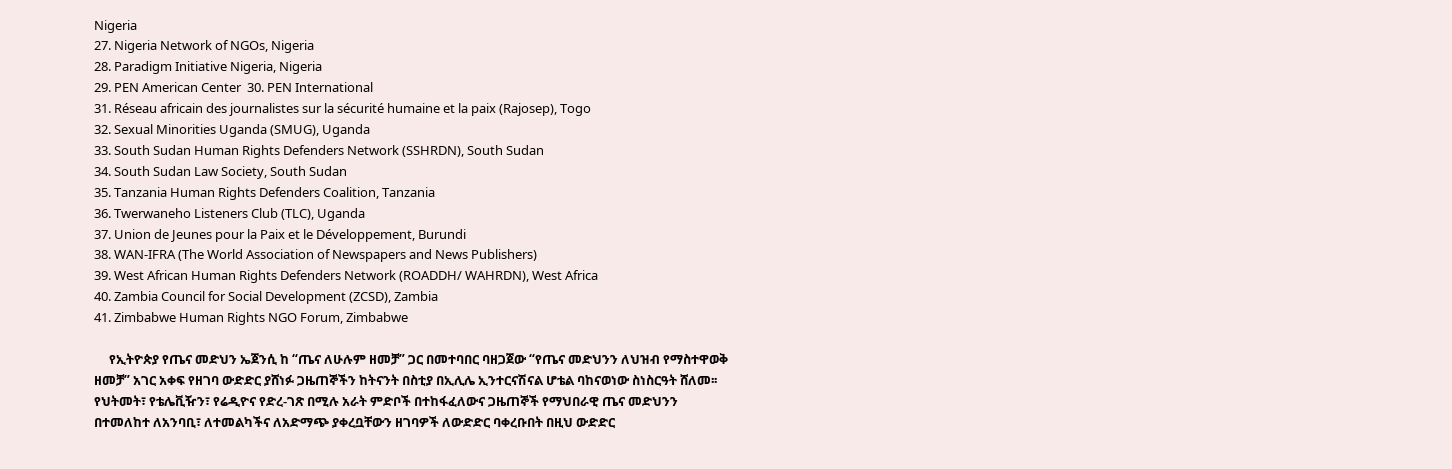Nigeria
27. Nigeria Network of NGOs, Nigeria
28. Paradigm Initiative Nigeria, Nigeria
29. PEN American Center  30. PEN International
31. Réseau africain des journalistes sur la sécurité humaine et la paix (Rajosep), Togo
32. Sexual Minorities Uganda (SMUG), Uganda
33. South Sudan Human Rights Defenders Network (SSHRDN), South Sudan
34. South Sudan Law Society, South Sudan
35. Tanzania Human Rights Defenders Coalition, Tanzania
36. Twerwaneho Listeners Club (TLC), Uganda
37. Union de Jeunes pour la Paix et le Développement, Burundi
38. WAN-IFRA (The World Association of Newspapers and News Publishers)
39. West African Human Rights Defenders Network (ROADDH/ WAHRDN), West Africa
40. Zambia Council for Social Development (ZCSD), Zambia
41. Zimbabwe Human Rights NGO Forum, Zimbabwe

     የኢትዮጵያ የጤና መድህን ኤጀንሲ ከ “ጤና ለሁሉም ዘመቻ” ጋር በመተባበር ባዘጋጀው “የጤና መድህንን ለህዝብ የማስተዋወቅ ዘመቻ” አገር አቀፍ የዘገባ ውድድር ያሸነፉ ጋዜጠኞችን ከትናንት በስቲያ በኢሊሌ ኢንተርናሽናል ሆቴል ባከናወነው ስነስርዓት ሸለመ፡፡
የህትመት፣ የቴሌቪዥን፣ የሬዲዮና የድረ-ገጽ በሚሉ አራት ምድቦች በተከፋፈለውና ጋዜጠኞች የማህበራዊ ጤና መድህንን በተመለከተ ለአንባቢ፣ ለተመልካችና ለአድማጭ ያቀረቧቸውን ዘገባዎች ለውድድር ባቀረቡበት በዚህ ውድድር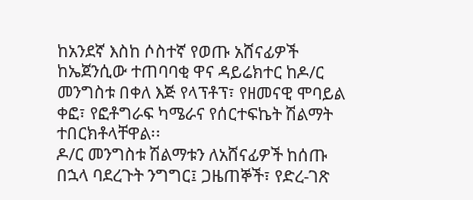ከአንደኛ እስከ ሶስተኛ የወጡ አሸናፊዎች ከኤጀንሲው ተጠባባቂ ዋና ዳይሬክተር ከዶ/ር መንግስቱ በቀለ እጅ የላፕቶፕ፣ የዘመናዊ ሞባይል ቀፎ፣ የፎቶግራፍ ካሜራና የሰርተፍኬት ሽልማት ተበርክቶላቸዋል፡፡
ዶ/ር መንግስቱ ሽልማቱን ለአሸናፊዎች ከሰጡ በኋላ ባደረጉት ንግግር፤ ጋዜጠኞች፣ የድረ-ገጽ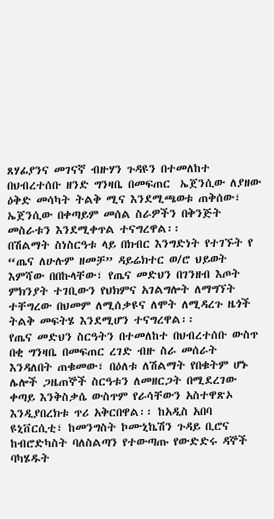ጸሃፊያንና መገናኛ ብዙሃን ጉዳዩን በተመለከተ በህብረተሰቡ ዘንድ ግንዛቤ በመፍጠር  ኤጀንሲው ለያዘው ዕቅድ መሳካት ትልቅ ሚና እንደሚጫወቱ ጠቅሰው፣ ኤጀንሲው በቀጣይም መሰል ስራዎችን በቅንጅት መስራቱን እንደሚቀጥል ተናግረዋል፡፡
በሽልማት ስነስርዓቱ ላይ በክብር እንግድነት የተገኙት የ “ጤና ለሁሉም ዘመቻ” ዳይሬክተር ወ/ሮ ህይወት እምሻው በበኩላቸው፣ የጤና መድህን በገንዘብ እጦት ምክንያት ተገቢውን የህክምና አገልግሎት ለማግኘት ተቸግረው በህመም ለሚሰቃዩና ለሞት ለሚዳረጉ ዜጎች ትልቅ መፍትሄ እንደሚሆን ተናግረዋል፡፡
የጤና መድህን ስርዓትን በተመለከተ በህብረተሰቡ ውስጥ በቂ ግንዛቤ በመፍጠር ረገድ ብዙ ስራ መሰራት እንዳለበት ጠቁመው፣ በዕለቱ ለሽልማት የበቁትም ሆኑ ሌሎች ጋዜጠኞች ስርዓቱን ለመዘርጋት በሚደረገው ቀጣይ እንቅስቃሴ ውስጥም የራሳቸውን አስተዋጽኦ እንዲያበረክቱ ጥሪ አቅርበዋል፡፡ ከአዲስ አበባ ዩኒቨርሲቲ፣ ከመንግስት ኮሙኒኬሽን ጉዳይ ቢሮና ከብሮድካስት ባለስልጣን የተውጣጡ የውድድሩ ዳኞች ባካሄዱት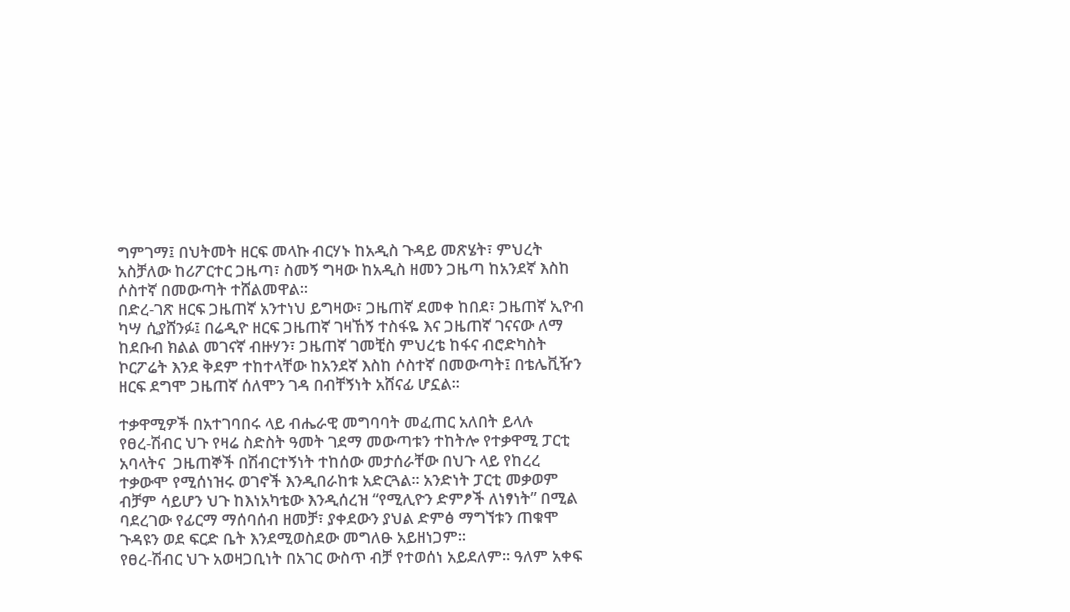ግምገማ፤ በህትመት ዘርፍ መላኩ ብርሃኑ ከአዲስ ጉዳይ መጽሄት፣ ምህረት አስቻለው ከሪፖርተር ጋዜጣ፣ ስመኝ ግዛው ከአዲስ ዘመን ጋዜጣ ከአንደኛ እስከ ሶስተኛ በመውጣት ተሸልመዋል፡፡
በድረ-ገጽ ዘርፍ ጋዜጠኛ አንተነህ ይግዛው፣ ጋዜጠኛ ደመቀ ከበደ፣ ጋዜጠኛ ኢዮብ ካሣ ሲያሸንፉ፤ በሬዲዮ ዘርፍ ጋዜጠኛ ገዛኸኝ ተስፋዬ እና ጋዜጠኛ ገናናው ለማ ከደቡብ ክልል መገናኛ ብዙሃን፣ ጋዜጠኛ ገመቺስ ምህረቴ ከፋና ብሮድካስት ኮርፖሬት እንደ ቅደም ተከተላቸው ከአንደኛ እስከ ሶስተኛ በመውጣት፤ በቴሌቪዥን ዘርፍ ደግሞ ጋዜጠኛ ሰለሞን ገዳ በብቸኝነት አሸናፊ ሆኗል፡፡

ተቃዋሚዎች በአተገባበሩ ላይ ብሔራዊ መግባባት መፈጠር አለበት ይላሉ
የፀረ-ሽብር ህጉ የዛሬ ስድስት ዓመት ገደማ መውጣቱን ተከትሎ የተቃዋሚ ፓርቲ አባላትና  ጋዜጠኞች በሽብርተኝነት ተከሰው መታሰራቸው በህጉ ላይ የከረረ ተቃውሞ የሚሰነዝሩ ወገኖች እንዲበራከቱ አድርጓል፡፡ አንድነት ፓርቲ መቃወም ብቻም ሳይሆን ህጉ ከእነአካቴው እንዲሰረዝ “የሚሊዮን ድምፆች ለነፃነት” በሚል ባደረገው የፊርማ ማሰባሰብ ዘመቻ፣ ያቀደውን ያህል ድምፅ ማግኘቱን ጠቁሞ  ጉዳዩን ወደ ፍርድ ቤት እንደሚወስደው መግለፁ አይዘነጋም፡፡
የፀረ-ሽብር ህጉ አወዛጋቢነት በአገር ውስጥ ብቻ የተወሰነ አይደለም፡፡ ዓለም አቀፍ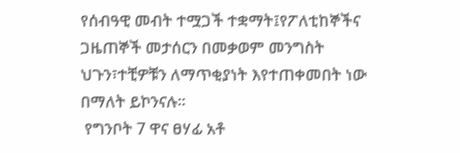የሰብዓዊ መብት ተሟጋች ተቋማት፤የፖለቲከኞችና ጋዜጠኞች መታሰርን በመቃወም መንግስት ህጉን፣ተቺዎቹን ለማጥቂያነት እየተጠቀመበት ነው በማለት ይኮንናሉ፡፡
 የግንቦት 7 ዋና ፀሃፊ አቶ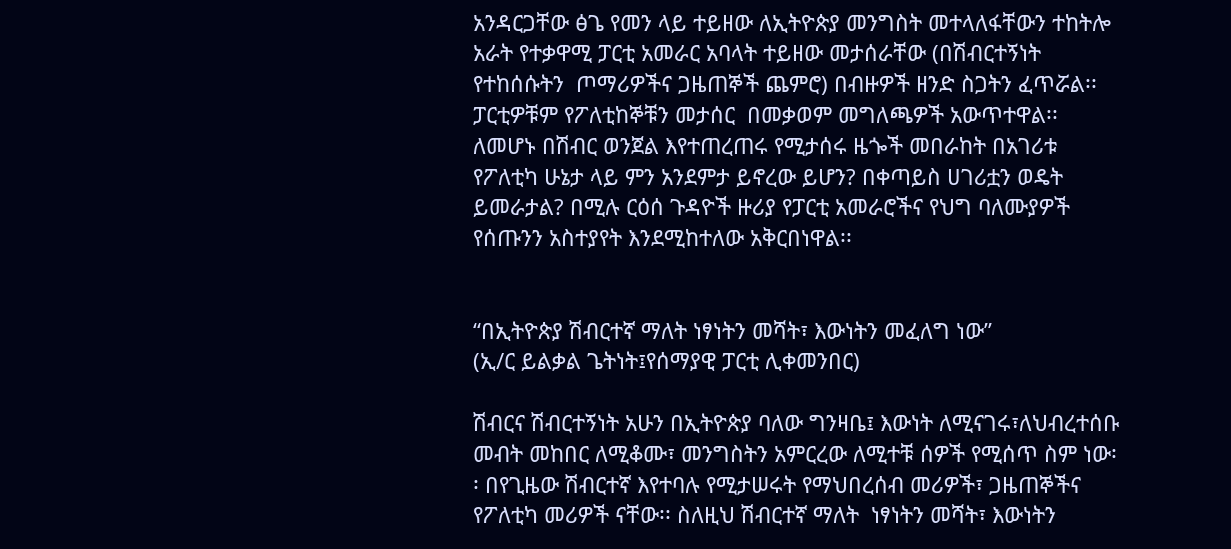አንዳርጋቸው ፅጌ የመን ላይ ተይዘው ለኢትዮጵያ መንግስት መተላለፋቸውን ተከትሎ አራት የተቃዋሚ ፓርቲ አመራር አባላት ተይዘው መታሰራቸው (በሽብርተኝነት የተከሰሱትን  ጦማሪዎችና ጋዜጠኞች ጨምሮ) በብዙዎች ዘንድ ስጋትን ፈጥሯል፡፡ ፓርቲዎቹም የፖለቲከኞቹን መታሰር  በመቃወም መግለጫዎች አውጥተዋል፡፡ ለመሆኑ በሽብር ወንጀል እየተጠረጠሩ የሚታሰሩ ዜጐች መበራከት በአገሪቱ የፖለቲካ ሁኔታ ላይ ምን አንደምታ ይኖረው ይሆን? በቀጣይስ ሀገሪቷን ወዴት ይመራታል? በሚሉ ርዕሰ ጉዳዮች ዙሪያ የፓርቲ አመራሮችና የህግ ባለሙያዎች የሰጡንን አስተያየት እንደሚከተለው አቅርበነዋል፡፡


“በኢትዮጵያ ሽብርተኛ ማለት ነፃነትን መሻት፣ እውነትን መፈለግ ነው”
(ኢ/ር ይልቃል ጌትነት፤የሰማያዊ ፓርቲ ሊቀመንበር)

ሽብርና ሽብርተኝነት አሁን በኢትዮጵያ ባለው ግንዛቤ፤ እውነት ለሚናገሩ፣ለህብረተሰቡ መብት መከበር ለሚቆሙ፣ መንግስትን አምርረው ለሚተቹ ሰዎች የሚሰጥ ስም ነው፡፡ በየጊዜው ሽብርተኛ እየተባሉ የሚታሠሩት የማህበረሰብ መሪዎች፣ ጋዜጠኞችና የፖለቲካ መሪዎች ናቸው፡፡ ስለዚህ ሽብርተኛ ማለት  ነፃነትን መሻት፣ እውነትን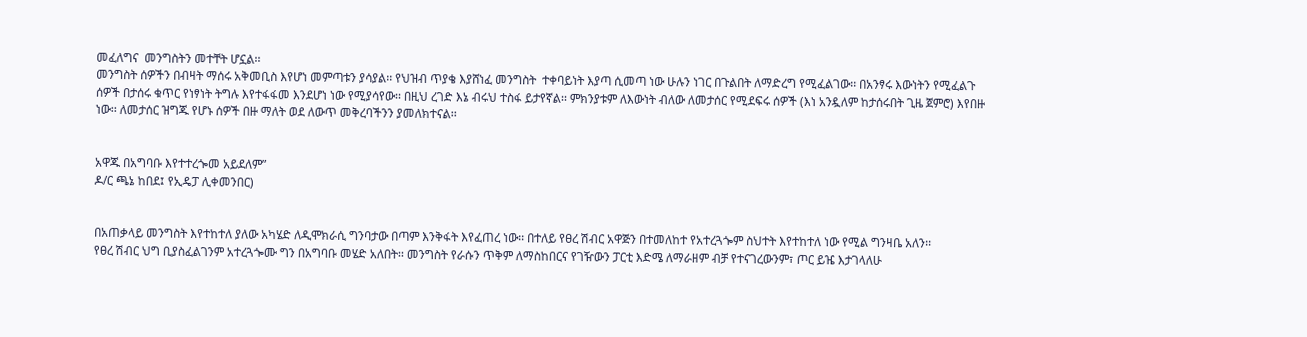መፈለግና  መንግስትን መተቸት ሆኗል፡፡
መንግስት ሰዎችን በብዛት ማሰሩ አቅመቢስ እየሆነ መምጣቱን ያሳያል፡፡ የህዝብ ጥያቄ እያሸነፈ መንግስት  ተቀባይነት እያጣ ሲመጣ ነው ሁሉን ነገር በጉልበት ለማድረግ የሚፈልገው፡፡ በአንፃሩ እውነትን የሚፈልጉ ሰዎች በታሰሩ ቁጥር የነፃነት ትግሉ እየተፋፋመ እንደሆነ ነው የሚያሳየው፡፡ በዚህ ረገድ እኔ ብሩህ ተስፋ ይታየኛል፡፡ ምክንያቱም ለእውነት ብለው ለመታሰር የሚደፍሩ ሰዎች (እነ አንዷለም ከታሰሩበት ጊዜ ጀምሮ) እየበዙ ነው፡፡ ለመታሰር ዝግጁ የሆኑ ሰዎች በዙ ማለት ወደ ለውጥ መቅረባችንን ያመለክተናል፡፡


አዋጁ በአግባቡ እየተተረጐመ አይደለም”
ዶ/ር ጫኔ ከበደ፤ የኢዴፓ ሊቀመንበር)


በአጠቃላይ መንግስት እየተከተለ ያለው አካሄድ ለዲሞክራሲ ግንባታው በጣም እንቅፋት እየፈጠረ ነው፡፡ በተለይ የፀረ ሽብር አዋጅን በተመለከተ የአተረጓጐም ስህተት እየተከተለ ነው የሚል ግንዛቤ አለን፡፡
የፀረ ሽብር ህግ ቢያስፈልገንም አተረጓጐሙ ግን በአግባቡ መሄድ አለበት፡፡ መንግስት የራሱን ጥቅም ለማስከበርና የገዥውን ፓርቲ እድሜ ለማራዘም ብቻ የተናገረውንም፣ ጦር ይዤ እታገላለሁ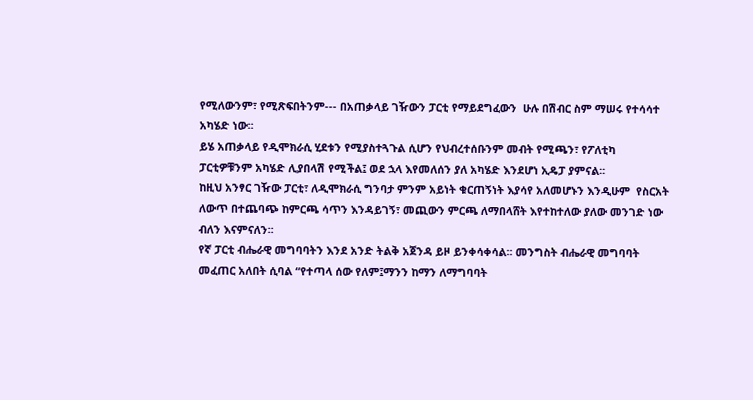የሚለውንም፣ የሚጽፍበትንም--- በአጠቃላይ ገዥውን ፓርቲ የማይደግፈውን  ሁሉ በሽብር ስም ማሠሩ የተሳሳተ አካሄድ ነው፡፡
ይሄ አጠቃላይ የዲሞክራሲ ሂደቱን የሚያስተጓጉል ሲሆን የህብረተሰቡንም መብት የሚጫን፣ የፖለቲካ ፓርቲዎቹንም አካሄድ ሊያበላሽ የሚችል፤ ወደ ኋላ እየመለሰን ያለ አካሄድ እንደሆነ ኢዴፓ ያምናል፡፡
ከዚህ አንፃር ገዥው ፓርቲ፣ ለዲሞክራሲ ግንባታ ምንም አይነት ቁርጠኝነት እያሳየ አለመሆኑን እንዲሁም  የስርአት ለውጥ በተጨባጭ ከምርጫ ሳጥን እንዳይገኝ፣ መጪውን ምርጫ ለማበላሸት እየተከተለው ያለው መንገድ ነው ብለን እናምናለን፡፡
የኛ ፓርቲ ብሔራዊ መግባባትን እንደ አንድ ትልቅ አጀንዳ ይዞ ይንቀሳቀሳል፡፡ መንግስት ብሔራዊ መግባባት መፈጠር አለበት ሲባል “የተጣላ ሰው የለም፤ማንን ከማን ለማግባባት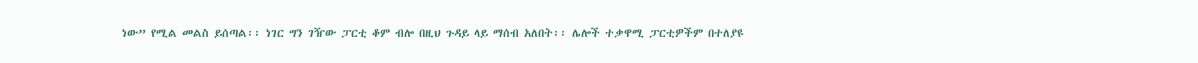ነው” የሚል መልስ ይሰጣል፡፡ ነገር ግን ገዥው ፓርቲ ቆም ብሎ በዚህ ጉዳይ ላይ ማሰብ አለበት፡፡ ሌሎች ተቃዋሚ ፓርቲዎችም በተለያዩ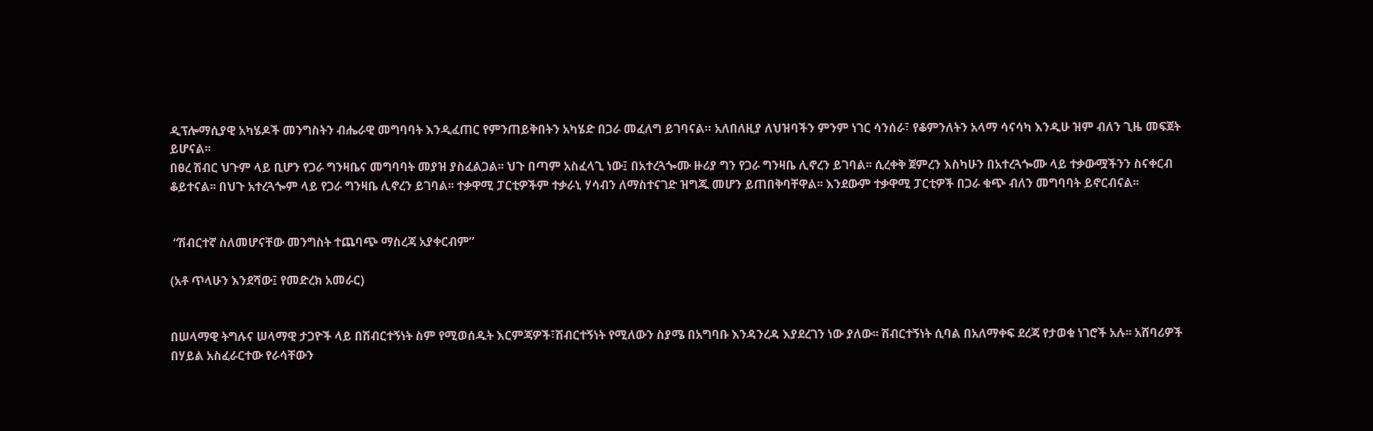ዲፕሎማሲያዊ አካሄዶች መንግስትን ብሔራዊ መግባባት እንዲፈጠር የምንጠይቅበትን አካሄድ በጋራ መፈለግ ይገባናል። አለበለዚያ ለህዝባችን ምንም ነገር ሳንሰራ፣ የቆምንለትን አላማ ሳናሳካ እንዲሁ ዝም ብለን ጊዜ መፍጀት ይሆናል፡፡
በፀረ ሽብር ህጉም ላይ ቢሆን የጋራ ግንዛቤና መግባባት መያዝ ያስፈልጋል፡፡ ህጉ በጣም አስፈላጊ ነው፤ በአተረጓጐሙ ዙሪያ ግን የጋራ ግንዛቤ ሊኖረን ይገባል፡፡ ሲረቀቅ ጀምረን እስካሁን በአተረጓጐሙ ላይ ተቃውሟችንን ስናቀርብ ቆይተናል፡፡ በህጉ አተረጓጐም ላይ የጋራ ግንዛቤ ሊኖረን ይገባል፡፡ ተቃዋሚ ፓርቲዎችም ተቃራኒ ሃሳብን ለማስተናገድ ዝግጁ መሆን ይጠበቅባቸዋል፡፡ እንደውም ተቃዋሚ ፓርቲዎች በጋራ ቁጭ ብለን መግባባት ይኖርብናል፡፡


 “ሽብርተኛ ስለመሆናቸው መንግስት ተጨባጭ ማስረጃ አያቀርብም”

(አቶ ጥላሁን እንደሻው፤ የመድረክ አመራር)


በሠላማዊ ትግሉና ሠላማዊ ታጋዮች ላይ በሽብርተኝነት ስም የሚወሰዱት እርምጃዎች፣ሽብርተኝነት የሚለውን ስያሜ በአግባቡ እንዳንረዳ እያደረገን ነው ያለው፡፡ ሽብርተኝነት ሲባል በአለማቀፍ ደረጃ የታወቁ ነገሮች አሉ፡፡ አሸባሪዎች በሃይል አስፈራርተው የራሳቸውን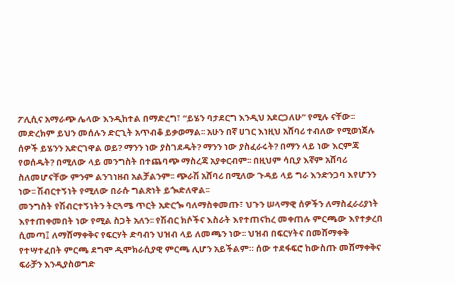ፖሊሲና አማራጭ ሌላው እንዲከተል በማድረግ፣ “ይሄን ባታደርግ እንዲህ አደርጋለሁ” የሚሉ ናቸው፡፡ መድረክም ይህን መሰሉን ድርጊት አጥብቆ ይቃወማል፡፡ አሁን በኛ ሀገር እነዚህ አሸባሪ ተብለው የሚወነጀሉ ሰዎች ይሄንን አድርገዋል ወይ? ማንን ነው ያስገደዱት? ማንን ነው ያስፈራሩት? በማን ላይ ነው እርምጃ የወሰዱት? በሚለው ላይ መንግስት በተጨባጭ ማስረጃ አያቀርብም፡፡ በዚህም ሳቢያ እኛም አሸባሪ ስለመሆናቸው ምንም ልንገነዘብ አልቻልንም፡፡ ጭራሽ አሸባሪ በሚለው ጉዳይ ላይ ግራ እንድንጋባ እየሆንን ነው፡፡ ሽብርተኝነት የሚለው በራሱ ግልጽነት ይጐድለዋል፡፡
መንግስት የሽብርተኝነትን ትርጓሜ ጥርት አድርጐ ባለማስቀመጡ፣ ህጉን ሠላማዊ ሰዎችን ለማስፈራሪያነት እየተጠቀመበት ነው የሚል ስጋት አለን፡፡ የሽብር ክሶችና እስራት እየተጠናከረ መቀጠሉ ምርጫው እየተቃረበ ሲመጣ፤ ለማሸማቀቅና የፍርሃት ድባብን ህዝብ ላይ ለመጫን ነው፡፡ ህዝብ በፍርሃትና በመሸማቀቅ የተሣተፈበት ምርጫ ደግሞ ዲሞክራሲያዊ ምርጫ ሊሆን አይችልም። ሰው ተደፋፍሮ ከውስጡ መሸማቀቅና ፍራቻን እንዲያስወግድ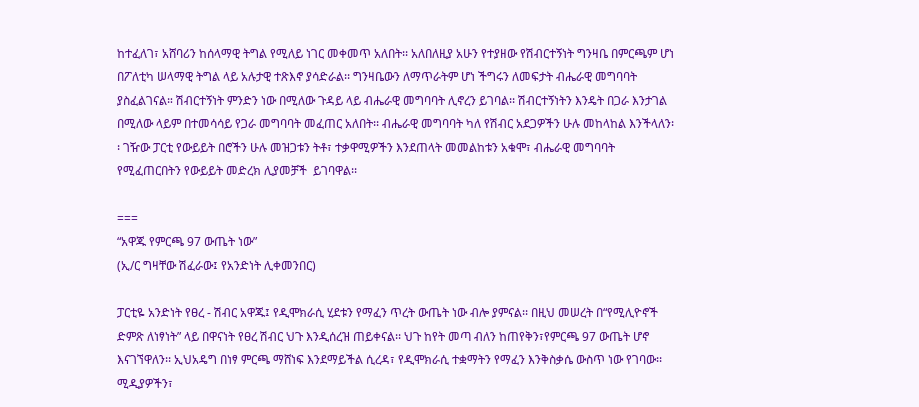ከተፈለገ፣ አሸባሪን ከሰላማዊ ትግል የሚለይ ነገር መቀመጥ አለበት፡፡ አለበለዚያ አሁን የተያዘው የሽብርተኝነት ግንዛቤ በምርጫም ሆነ በፖለቲካ ሠላማዊ ትግል ላይ አሉታዊ ተጽእኖ ያሳድራል፡፡ ግንዛቤውን ለማጥራትም ሆነ ችግሩን ለመፍታት ብሔራዊ መግባባት ያስፈልገናል። ሽብርተኝነት ምንድን ነው በሚለው ጉዳይ ላይ ብሔራዊ መግባባት ሊኖረን ይገባል፡፡ ሽብርተኝነትን እንዴት በጋራ እንታገል በሚለው ላይም በተመሳሳይ የጋራ መግባባት መፈጠር አለበት፡፡ ብሔራዊ መግባባት ካለ የሽብር አደጋዎችን ሁሉ መከላከል እንችላለን፡፡ ገዥው ፓርቲ የውይይት በሮችን ሁሉ መዝጋቱን ትቶ፣ ተቃዋሚዎችን እንደጠላት መመልከቱን አቁሞ፣ ብሔራዊ መግባባት የሚፈጠርበትን የውይይት መድረክ ሊያመቻች  ይገባዋል፡፡

===
“አዋጁ የምርጫ 97 ውጤት ነው”
(ኢ/ር ግዛቸው ሽፈራው፤ የአንድነት ሊቀመንበር)

ፓርቲዬ አንድነት የፀረ - ሽብር አዋጁ፤ የዲሞክራሲ ሂደቱን የማፈን ጥረት ውጤት ነው ብሎ ያምናል፡፡ በዚህ መሠረት በ“የሚሊዮኖች ድምጽ ለነፃነት” ላይ በዋናነት የፀረ ሽብር ህጉ እንዲሰረዝ ጠይቀናል፡፡ ህጉ ከየት መጣ ብለን ከጠየቅን፣የምርጫ 97 ውጤት ሆኖ እናገኘዋለን፡፡ ኢህአዴግ በነፃ ምርጫ ማሸነፍ እንደማይችል ሲረዳ፣ የዲሞክራሲ ተቋማትን የማፈን እንቅስቃሴ ውስጥ ነው የገባው፡፡ ሚዲያዎችን፣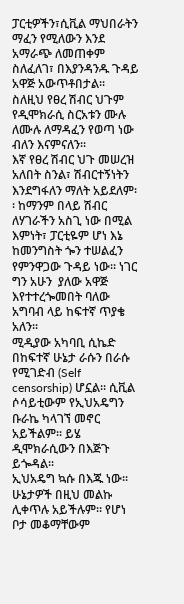ፓርቲዎችን፣ሲቪል ማህበራትን ማፈን የሚለውን እንደ አማራጭ ለመጠቀም ስለፈለገ፣ በእያንዳንዱ ጉዳይ አዋጅ አውጥቶበታል፡፡ ስለዚህ የፀረ ሽብር ህጉም የዲሞክራሲ ስርአቱን ሙሉ ለሙሉ ለማዳፈን የወጣ ነው ብለን እናምናለን፡፡
እኛ የፀረ ሽብር ህጉ መሠረዝ አለበት ስንል፣ ሽብርተኝነትን እንደግፋለን ማለት አይደለም፡፡ ከማንም በላይ ሽብር ለሃገራችን አስጊ ነው በሚል እምነት፣ ፓርቲዬም ሆነ እኔ ከመንግስት ጐን ተሠልፈን የምንዋጋው ጉዳይ ነው፡፡ ነገር ግን አሁን  ያለው አዋጅ እየተተረጐመበት ባለው አግባብ ላይ ከፍተኛ ጥያቄ አለን፡፡
ሚዲያው አካባቢ ሲኬድ በከፍተኛ ሁኔታ ራሱን በራሱ የሚገድብ (Self censorship) ሆኗል። ሲቪል ሶሳይቲውም የኢህአዴግን ቡራኬ ካላገኘ መኖር አይችልም፡፡ ይሄ ዲሞክራሲውን በእጅጉ ይጐዳል፡፡
ኢህአዴግ ኳሱ በእጁ ነው፡፡ ሁኔታዎች በዚህ መልኩ ሊቀጥሉ አይችሉም፡፡ የሆነ ቦታ መቆማቸውም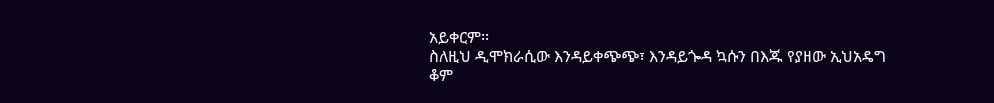አይቀርም፡፡
ስለዚህ ዲሞክራሲው እንዳይቀጭጭ፣ እንዳይጐዳ ኳሱን በእጁ የያዘው ኢህአዴግ ቆም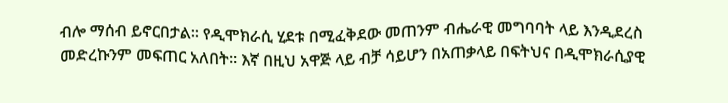ብሎ ማሰብ ይኖርበታል፡፡ የዲሞክራሲ ሂደቱ በሚፈቅደው መጠንም ብሔራዊ መግባባት ላይ እንዲደረስ መድረኩንም መፍጠር አለበት፡፡ እኛ በዚህ አዋጅ ላይ ብቻ ሳይሆን በአጠቃላይ በፍትህና በዲሞክራሲያዊ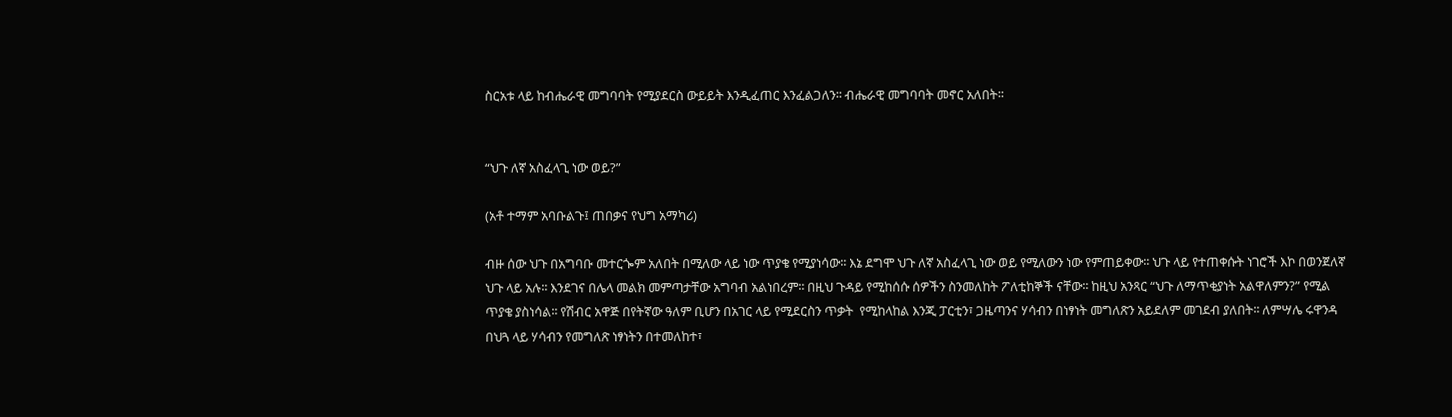ስርአቱ ላይ ከብሔራዊ መግባባት የሚያደርስ ውይይት እንዲፈጠር እንፈልጋለን፡፡ ብሔራዊ መግባባት መኖር አለበት፡፡


“ህጉ ለኛ አስፈላጊ ነው ወይ?”

(አቶ ተማም አባቡልጉ፤ ጠበቃና የህግ አማካሪ)

ብዙ ሰው ህጉ በአግባቡ መተርጐም አለበት በሚለው ላይ ነው ጥያቄ የሚያነሳው፡፡ እኔ ደግሞ ህጉ ለኛ አስፈላጊ ነው ወይ የሚለውን ነው የምጠይቀው፡፡ ህጉ ላይ የተጠቀሱት ነገሮች እኮ በወንጀለኛ ህጉ ላይ አሉ፡፡ እንደገና በሌላ መልክ መምጣታቸው አግባብ አልነበረም፡፡ በዚህ ጉዳይ የሚከሰሱ ሰዎችን ስንመለከት ፖለቲከኞች ናቸው፡፡ ከዚህ አንጻር “ህጉ ለማጥቂያነት አልዋለምን?” የሚል ጥያቄ ያስነሳል፡፡ የሽብር አዋጅ በየትኛው ዓለም ቢሆን በአገር ላይ የሚደርስን ጥቃት  የሚከላከል እንጂ ፓርቲን፣ ጋዜጣንና ሃሳብን በነፃነት መግለጽን አይደለም መገደብ ያለበት፡፡ ለምሣሌ ሩዋንዳ በህጓ ላይ ሃሳብን የመግለጽ ነፃነትን በተመለከተ፣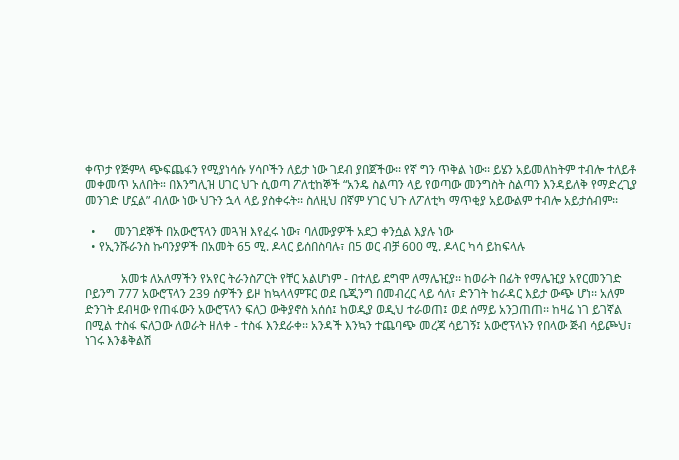ቀጥታ የጅምላ ጭፍጨፋን የሚያነሳሱ ሃሳቦችን ለይታ ነው ገደብ ያበጀችው፡፡ የኛ ግን ጥቅል ነው፡፡ ይሄን አይመለከትም ተብሎ ተለይቶ መቀመጥ አለበት። በእንግሊዝ ሀገር ህጉ ሲወጣ ፖለቲከኞች “አንዴ ስልጣን ላይ የወጣው መንግስት ስልጣን እንዳይለቅ የማድረጊያ መንገድ ሆኗል” ብለው ነው ህጉን ኋላ ላይ ያስቀሩት፡፡ ስለዚህ በኛም ሃገር ህጉ ለፖለቲካ ማጥቂያ አይውልም ተብሎ አይታሰብም፡፡

  •      መንገደኞች በአውሮፕላን መጓዝ እየፈሩ ነው፣ ባለሙያዎች አደጋ ቀንሷል እያሉ ነው
  • የኢንሹራንስ ኩባንያዎች በአመት 65 ሚ. ዶላር ይሰበስባሉ፣ በ5 ወር ብቻ 600 ሚ. ዶላር ካሳ ይከፍላሉ

            አመቱ ለአለማችን የአየር ትራንስፖርት የቸር አልሆነም - በተለይ ደግሞ ለማሌዢያ፡፡ ከወራት በፊት የማሌዢያ አየርመንገድ ቦይንግ 777 አውሮፕላን 239 ሰዎችን ይዞ ከኳላላምፑር ወደ ቤጂንግ በመብረር ላይ ሳለ፣ ድንገት ከራዳር እይታ ውጭ ሆነ፡፡ አለም ድንገት ደብዛው የጠፋውን አውሮፕላን ፍለጋ ውቅያኖስ አሰሰ፤ ከወዲያ ወዲህ ተራወጠ፤ ወደ ሰማይ አንጋጠጠ፡፡ ከዛሬ ነገ ይገኛል በሚል ተስፋ ፍለጋው ለወራት ዘለቀ - ተስፋ እንደራቀ፡፡ አንዳች እንኳን ተጨባጭ መረጃ ሳይገኝ፤ አውሮፕላኑን የበላው ጅብ ሳይጮህ፣ ነገሩ እንቆቅልሽ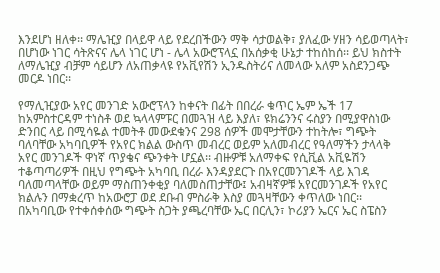እንደሆነ ዘለቀ፡፡ ማሌዢያ በላይዋ ላይ የደረበችውን ማቅ ሳታወልቅ፣ ያለፈው ሃዘን ሳይወጣላት፣ በሆነው ነገር ሳትጽናና ሌላ ነገር ሆነ - ሌላ አውሮፕላኗ በአሰቃቂ ሁኔታ ተከሰከሰ፡፡ ይህ ክስተት ለማሌዢያ ብቻም ሳይሆን ለአጠቃላዩ የአቪየሽን ኢንዱስትሪና ለመላው አለም አስደንጋጭ መርዶ ነበር፡፡

የማሊዢያው አየር መንገድ አውሮፕላን ከቀናት በፊት በበረራ ቁጥር ኤም ኤች 17 ከአምስተርዳም ተነስቶ ወደ ኳላላምፑር በመጓዝ ላይ እያለ፣ ዩክሬንንና ሩስያን በሚያዋስነው ድንበር ላይ በሚሳዬል ተመትቶ መውደቁንና 298 ሰዎች መሞታቸውን ተከትሎ፣ ግጭት ባለባቸው አካባቢዎች የአየር ክልል ውስጥ መብረር ወይም አለመብረር የዓለማችን ታላላቅ አየር መንገዶች ዋነኛ ጥያቄና ጭንቀት ሆኗል፡፡ ብዙዎቹ አለማቀፍ የሲቪል አቪዬሽን ተቆጣጣሪዎች በዚህ የግጭት አካባቢ በረራ እንዳያደርጉ በአየርመንገዶች ላይ እገዳ ባለመጣላቸው ወይም ማስጠንቀቂያ ባለመስጠታቸው፤ አብዛኛዎቹ አየርመንገዶች የአየር ክልሉን በማቋረጥ ከአውሮፓ ወደ ደቡብ ምስራቅ እስያ መጓዛቸውን ቀጥለው ነበር፡፡ በአካባቢው የተቀሰቀሰው ግጭት ስጋት ያጫረባቸው ኤር በርሊን፣ ኮሪያን ኤርና ኤር ስፔስን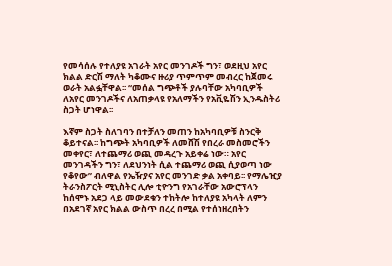የመሳሰሉ የተለያዩ አገራት አየር መንገዶች ግን፣ ወደዚህ አየር ክልል ድርሽ ማለት ካቆሙና ዙሪያ ጥምጥም መብረር ከጀመሩ ወራት አልፏቸዋል፡፡ “መሰል ግጭቶች ያሉባቸው አካባቢዎች ለአየር መንገዶችና ለአጠቃላዩ የአለማችን የአቪዬሽን ኢንዱስትሪ ስጋት ሆነዋል፡፡

እኛም ስጋት ስለገባን በተቻለን መጠን ከአካባቢዎቹ ስንርቅ ቆይተናል፡፡ ከግጭት አካባቢዎች ለመሸሽ የበረራ መስመሮችን መቀየር፣ ለተጨማሪ ወጪ መዳረጉ አይቀሬ ነው። አየር መንገዳችን ግን፣ ለደህንነት ሲል ተጨማሪ ወጪ ሲያወጣ ነው የቆየው” ብለዋል የኤዥያና አየር መንገድ ቃል አቀባይ፡፡ የማሌዢያ ትራንስፖርት ሚኒስትር ሊሎ ቲዮንግ የአገራቸው አውሮፕላን ከሰሞኑ አደጋ ላይ መውደቁን ተከትሎ ከተለያዩ አካላት ለምን በአደገኛ አየር ክልል ውስጥ በረረ በሚል የተሰነዘረበትን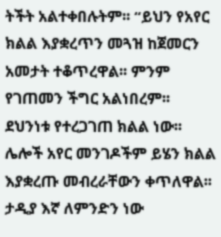ትችት አልተቀበሉትም፡፡ “ይህን የአየር ክልል እያቋረጥን መጓዝ ከጀመርን አመታት ተቆጥረዋል፡፡ ምንም የገጠመን ችግር አልነበረም፡፡ ደህንነቱ የተረጋገጠ ክልል ነው፡፡ ሌሎች አየር መንገዶችም ይሄን ክልል እያቋረጡ መብረራቸውን ቀጥለዋል፡፡ ታዲያ እኛ ለምንድን ነው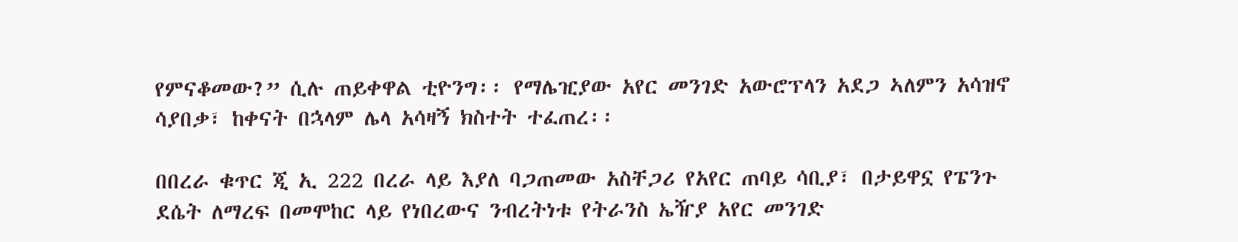የምናቆመው?” ሲሉ ጠይቀዋል ቲዮንግ፡፡ የማሌዢያው አየር መንገድ አውሮፕላን አደጋ ኣለምን አሳዝኖ ሳያበቃ፣ ከቀናት በኋላም ሌላ አሳዛኝ ክስተት ተፈጠረ፡፡

በበረራ ቁጥር ጂ ኢ 222 በረራ ላይ እያለ ባጋጠመው አስቸጋሪ የአየር ጠባይ ሳቢያ፣ በታይዋኗ የፔንጉ ደሴት ለማረፍ በመሞከር ላይ የነበረውና ንብረትነቱ የትራንስ ኤዥያ አየር መንገድ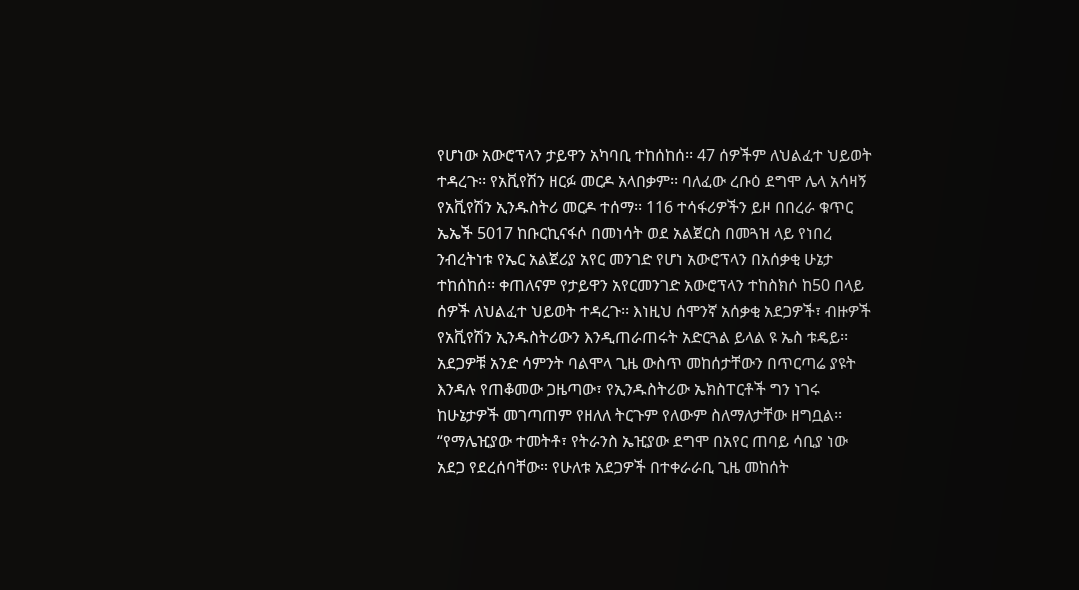የሆነው አውሮፕላን ታይዋን አካባቢ ተከሰከሰ፡፡ 47 ሰዎችም ለህልፈተ ህይወት ተዳረጉ፡፡ የአቪየሽን ዘርፉ መርዶ አላበቃም፡፡ ባለፈው ረቡዕ ደግሞ ሌላ አሳዛኝ የአቪየሽን ኢንዱስትሪ መርዶ ተሰማ፡፡ 116 ተሳፋሪዎችን ይዞ በበረራ ቁጥር ኤኤች 5017 ከቡርኪናፋሶ በመነሳት ወደ አልጀርስ በመጓዝ ላይ የነበረ ንብረትነቱ የኤር አልጀሪያ አየር መንገድ የሆነ አውሮፕላን በአሰቃቂ ሁኔታ ተከሰከሰ፡፡ ቀጠለናም የታይዋን አየርመንገድ አውሮፕላን ተከስክሶ ከ50 በላይ ሰዎች ለህልፈተ ህይወት ተዳረጉ፡፡ እነዚህ ሰሞንኛ አሰቃቂ አደጋዎች፣ ብዙዎች የአቪየሽን ኢንዱስትሪውን እንዲጠራጠሩት አድርጓል ይላል ዩ ኤስ ቱዴይ፡፡ አደጋዎቹ አንድ ሳምንት ባልሞላ ጊዜ ውስጥ መከሰታቸውን በጥርጣሬ ያዩት እንዳሉ የጠቆመው ጋዜጣው፣ የኢንዱስትሪው ኤክስፐርቶች ግን ነገሩ ከሁኔታዎች መገጣጠም የዘለለ ትርጉም የለውም ስለማለታቸው ዘግቧል፡፡ “የማሌዢያው ተመትቶ፣ የትራንስ ኤዢያው ደግሞ በአየር ጠባይ ሳቢያ ነው አደጋ የደረሰባቸው። የሁለቱ አደጋዎች በተቀራራቢ ጊዜ መከሰት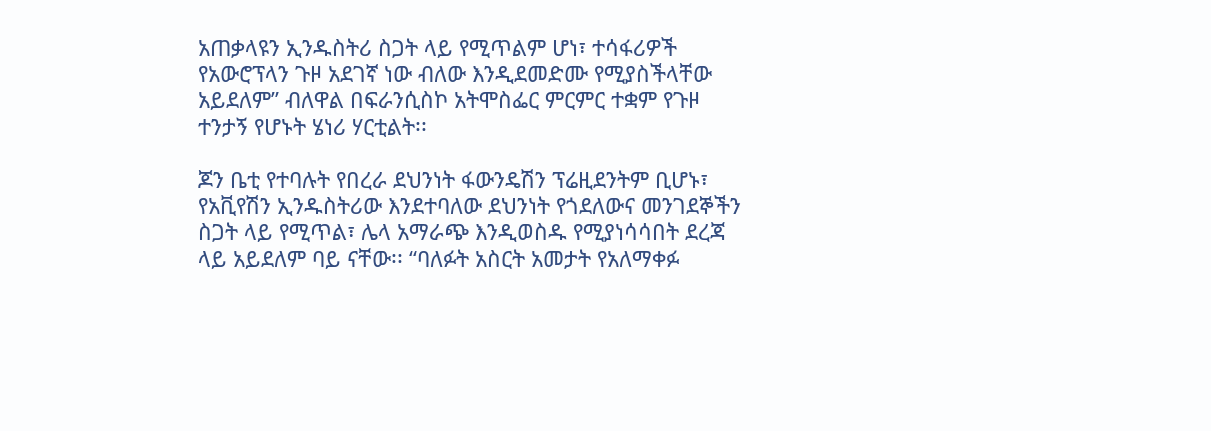አጠቃላዩን ኢንዱስትሪ ስጋት ላይ የሚጥልም ሆነ፣ ተሳፋሪዎች የአውሮፕላን ጉዞ አደገኛ ነው ብለው እንዲደመድሙ የሚያስችላቸው አይደለም” ብለዋል በፍራንሲስኮ አትሞስፌር ምርምር ተቋም የጉዞ ተንታኝ የሆኑት ሄነሪ ሃርቲልት፡፡

ጆን ቤቲ የተባሉት የበረራ ደህንነት ፋውንዴሽን ፕሬዚደንትም ቢሆኑ፣ የአቪየሽን ኢንዱስትሪው እንደተባለው ደህንነት የጎደለውና መንገደኞችን ስጋት ላይ የሚጥል፣ ሌላ አማራጭ እንዲወስዱ የሚያነሳሳበት ደረጃ ላይ አይደለም ባይ ናቸው፡፡ “ባለፉት አስርት አመታት የአለማቀፉ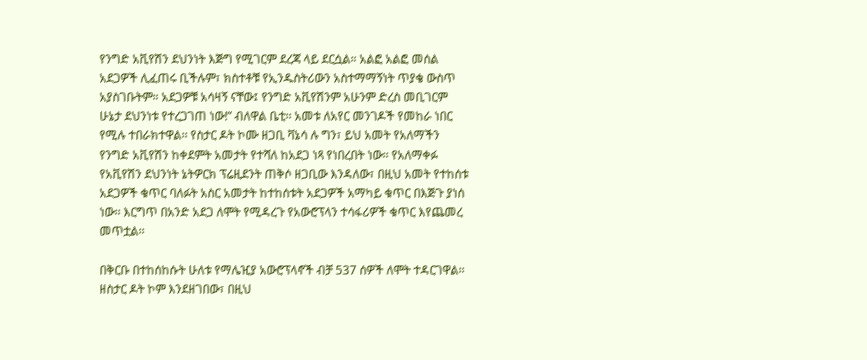የንግድ አቪየሽን ደህንነት እጅግ የሚገርም ደረጃ ላይ ደርሷል። አልፎ አልፎ መሰል አደጋዎች ሊፈጠሩ ቢችሉም፣ ክስተቶቹ የኢንዱስትሪውን አስተማማኝነት ጥያቄ ውስጥ አያስገቡትም። አደጋዎቹ አሳዛኝ ናቸው፤ የንግድ አቪየሽንም አሁንም ድረስ መቢገርም ሁኔታ ደህንነቱ የተረጋገጠ ነው!” ብለዋል ቤቲ፡፡ አመቱ ለአየር መንገዶች የመከራ ነበር የሚሉ ተበራክተዋል፡፡ የስታር ዶት ኮሙ ዘጋቢ ቫኔሳ ሉ ግን፣ ይህ አመት የአለማችን የንግድ አቪየሽን ከቀደምት አመታት የተሻለ ከአደጋ ነጻ የነበረበት ነው፡፡ የአለማቀፉ የአቪየሽን ደህንነት ኔትዎርክ ፕሬዚደንት ጠቅሶ ዘጋቢው እንዳለው፣ በዚህ አመት የተከሰቱ አደጋዎች ቁጥር ባለፉት አስር አመታት ከተከሰቱት አደጋዎች አማካይ ቁጥር በእጅጉ ያነሰ ነው፡፡ እርግጥ በአንድ አደጋ ለሞት የሚዳረጉ የአውሮፕላን ተሳፋሪዎች ቁጥር እየጨመረ መጥቷል፡፡

በቅርቡ በተከሰከሱት ሁለቱ የማሌዢያ አውሮፕላኖች ብቻ 537 ሰዎች ለሞት ተዳርገዋል፡፡ ዘስታር ዶት ኮም እንደዘገበው፣ በዚህ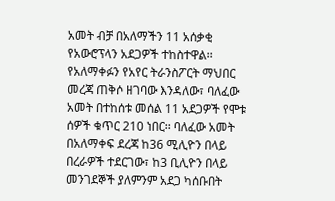አመት ብቻ በአለማችን 11 አሰቃቂ የአውሮፕላን አደጋዎች ተከስተዋል፡፡ የአለማቀፉን የአየር ትራንስፖርት ማህበር መረጃ ጠቅሶ ዘገባው እንዳለው፣ ባለፈው አመት በተከሰቱ መሰል 11 አደጋዎች የሞቱ ሰዎች ቁጥር 210 ነበር፡፡ ባለፈው አመት በአለማቀፍ ደረጃ ከ36 ሚሊዮን በላይ በረራዎች ተደርገው፣ ከ3 ቢሊዮን በላይ መንገደኞች ያለምንም አደጋ ካሰቡበት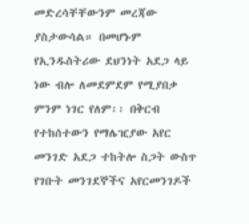መድረሳቸቸውንም መረጃው ያስታውሳል። በመሆኑም የኢንዱስትሪው ደህንነት አደጋ ላይ ነው ብሎ ለመደምደም የሚያበቃ ምንም ነገር የለም፡፡ በቅርብ የተከሰተውን የማሌዢያው አየር መንገድ አደጋ ተከትሎ ስጋት ውስጥ የገቡት መንገደኞችና አየርመንገዶች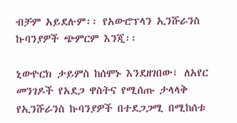ብቻም አይደሉም፡፡ የአውሮፕላን ኢንሹራንስ ኩባንያዎች ጭምርም እንጂ፡፡

ኒውዮርክ ታይምስ ከሰሞኑ እንደዘገበው፣ ለአየር መንገዶች የአደጋ ዋስትና የሚሰጡ ታላላቅ የኢንሹራንስ ኩባንያዎች በተደጋጋሚ በሚከሰቱ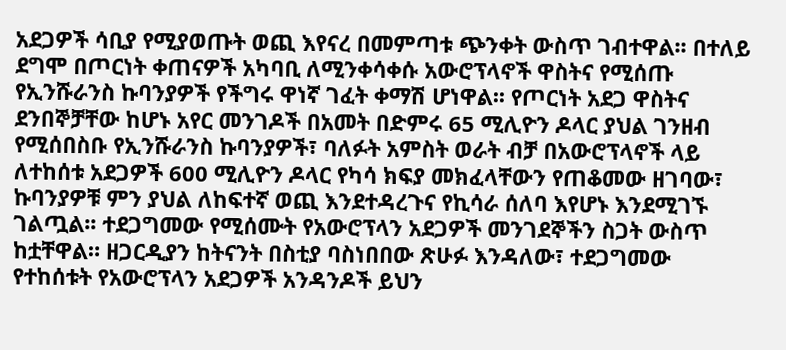አደጋዎች ሳቢያ የሚያወጡት ወጪ እየናረ በመምጣቱ ጭንቀት ውስጥ ገብተዋል፡፡ በተለይ ደግሞ በጦርነት ቀጠናዎች አካባቢ ለሚንቀሳቀሱ አውሮፕላኖች ዋስትና የሚሰጡ የኢንሹራንስ ኩባንያዎች የችግሩ ዋነኛ ገፈት ቀማሽ ሆነዋል፡፡ የጦርነት አደጋ ዋስትና ደንበኞቻቸው ከሆኑ አየር መንገዶች በአመት በድምሩ 65 ሚሊዮን ዶላር ያህል ገንዘብ የሚሰበስቡ የኢንሹራንስ ኩባንያዎች፣ ባለፉት አምስት ወራት ብቻ በአውሮፕላኖች ላይ ለተከሰቱ አደጋዎች 600 ሚሊዮን ዶላር የካሳ ክፍያ መክፈላቸውን የጠቆመው ዘገባው፣ ኩባንያዎቹ ምን ያህል ለከፍተኛ ወጪ እንደተዳረጉና የኪሳራ ሰለባ እየሆኑ እንደሚገኙ ገልጧል፡፡ ተደጋግመው የሚሰሙት የአውሮፕላን አደጋዎች መንገደኞችን ስጋት ውስጥ ከቷቸዋል። ዘጋርዲያን ከትናንት በስቲያ ባስነበበው ጽሁፉ እንዳለው፣ ተደጋግመው የተከሰቱት የአውሮፕላን አደጋዎች አንዳንዶች ይህን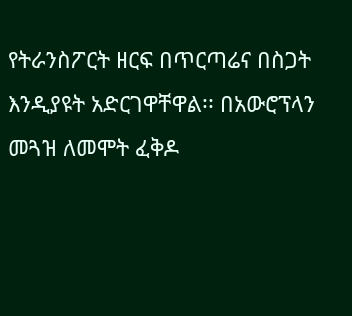የትራንስፖርት ዘርፍ በጥርጣሬና በስጋት እንዲያዩት አድርገዋቸዋል፡፡ በአውሮፕላን መጓዝ ለመሞት ፈቅዶ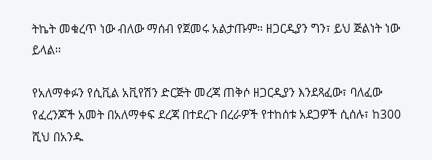ትኬት መቁረጥ ነው ብለው ማሰብ የጀመሩ አልታጡም። ዘጋርዲያን ግን፣ ይህ ጅልነት ነው ይላል፡፡

የአለማቀፉን የሲቪል አቪየሽን ድርጅት መረጃ ጠቅሶ ዘጋርዲያን እንደጻፈው፣ ባለፈው የፈረንጆች አመት በአለማቀፍ ደረጃ በተደረጉ በረራዎች የተከሰቱ አደጋዎች ሲሰሉ፣ ከ300 ሺህ በአንዱ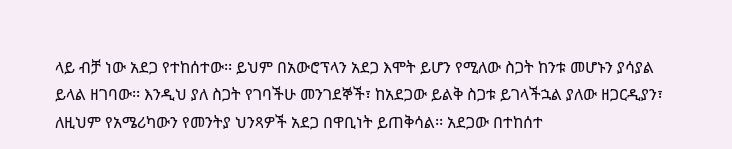ላይ ብቻ ነው አደጋ የተከሰተው፡፡ ይህም በአውሮፕላን አደጋ እሞት ይሆን የሚለው ስጋት ከንቱ መሆኑን ያሳያል ይላል ዘገባው፡፡ እንዲህ ያለ ስጋት የገባችሁ መንገደኞች፣ ከአደጋው ይልቅ ስጋቱ ይገላችኋል ያለው ዘጋርዲያን፣ ለዚህም የአሜሪካውን የመንትያ ህንጻዎች አደጋ በዋቢነት ይጠቅሳል፡፡ አደጋው በተከሰተ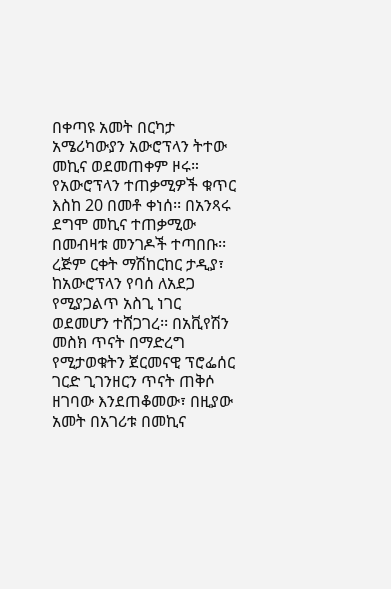በቀጣዩ አመት በርካታ አሜሪካውያን አውሮፕላን ትተው መኪና ወደመጠቀም ዞሩ። የአውሮፕላን ተጠቃሚዎች ቁጥር እስከ 20 በመቶ ቀነሰ፡፡ በአንጻሩ ደግሞ መኪና ተጠቃሚው በመብዛቱ መንገዶች ተጣበቡ፡፡ ረጅም ርቀት ማሽከርከር ታዲያ፣ ከአውሮፕላን የባሰ ለአደጋ የሚያጋልጥ አስጊ ነገር ወደመሆን ተሸጋገረ፡፡ በአቪየሽን መስክ ጥናት በማድረግ የሚታወቁትን ጀርመናዊ ፕሮፌሰር ገርድ ጊገንዘርን ጥናት ጠቅሶ ዘገባው እንደጠቆመው፣ በዚያው አመት በአገሪቱ በመኪና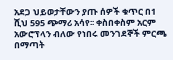አደጋ ህይወታቸውን ያጡ ሰዎች ቁጥር በ1 ሺህ 595 ጭማሪ አሳየ፡፡ ቀስበቀስም አርም አውሮፕላን ብለው የነበሩ መንገደኞች ምርጫ በማጣት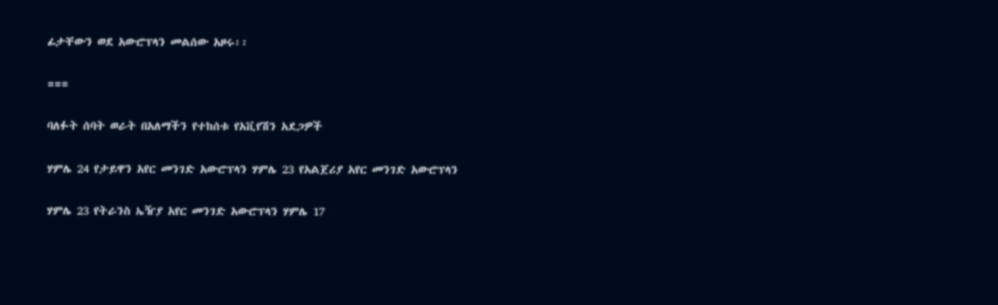ፊታቸውን ወደ አውሮፕላን መልሰው አዞሩ፡፡

===

ባለፉት ሰባት ወራት በአለማችን የተከሰቱ የአቪየሽን አደጋዎች

ሃምሌ 24 የታይዋን አየር መንገድ አውሮፕላን ሃምሌ 23 የአልጀሪያ አየር መንገድ አውሮፕላን

ሃምሌ 23 የትራንስ ኤዥያ አየር መንገድ አውሮፕላን ሃምሌ 17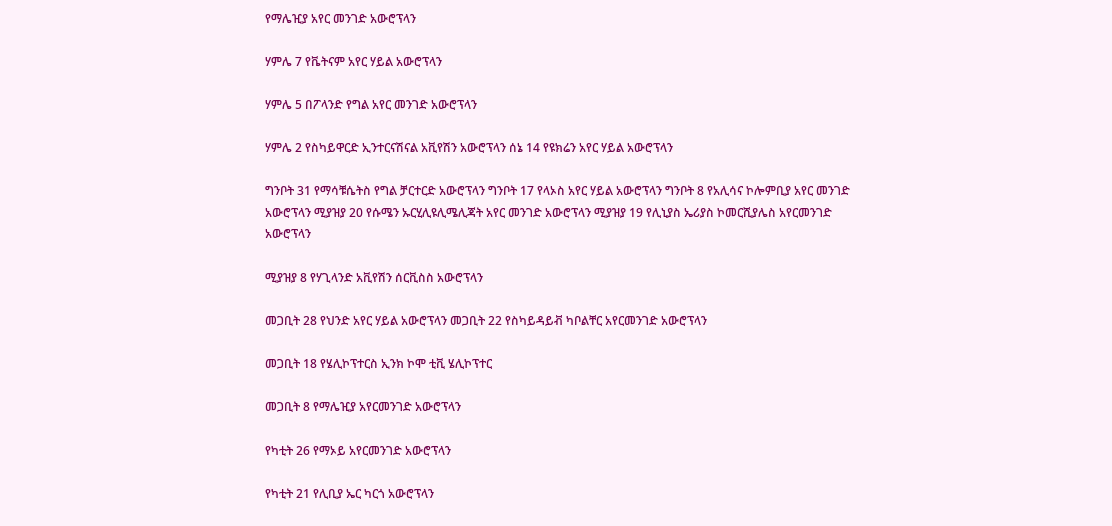የማሌዢያ አየር መንገድ አውሮፕላን

ሃምሌ 7 የቬትናም አየር ሃይል አውሮፕላን

ሃምሌ 5 በፖላንድ የግል አየር መንገድ አውሮፕላን

ሃምሌ 2 የስካይዋርድ ኢንተርናሽናል አቪየሽን አውሮፕላን ሰኔ 14 የዩክሬን አየር ሃይል አውሮፕላን

ግንቦት 31 የማሳቹሴትስ የግል ቻርተርድ አውሮፕላን ግንቦት 17 የላኦስ አየር ሃይል አውሮፕላን ግንቦት 8 የአሊሳና ኮሎምቢያ አየር መንገድ አውሮፕላን ሚያዝያ 20 የሱሜን ኡርሂሊዩሊሜሊጃት አየር መንገድ አውሮፕላን ሚያዝያ 19 የሊኒያስ ኤሪያስ ኮመርሺያሌስ አየርመንገድ አውሮፕላን

ሚያዝያ 8 የሃጊላንድ አቪየሽን ሰርቪስስ አውሮፕላን

መጋቢት 28 የህንድ አየር ሃይል አውሮፕላን መጋቢት 22 የስካይዳይቭ ካቦልቸር አየርመንገድ አውሮፕላን

መጋቢት 18 የሄሊኮፕተርስ ኢንክ ኮሞ ቲቪ ሄሊኮፕተር

መጋቢት 8 የማሌዢያ አየርመንገድ አውሮፕላን

የካቲት 26 የማኦይ አየርመንገድ አውሮፕላን

የካቲት 21 የሊቢያ ኤር ካርጎ አውሮፕላን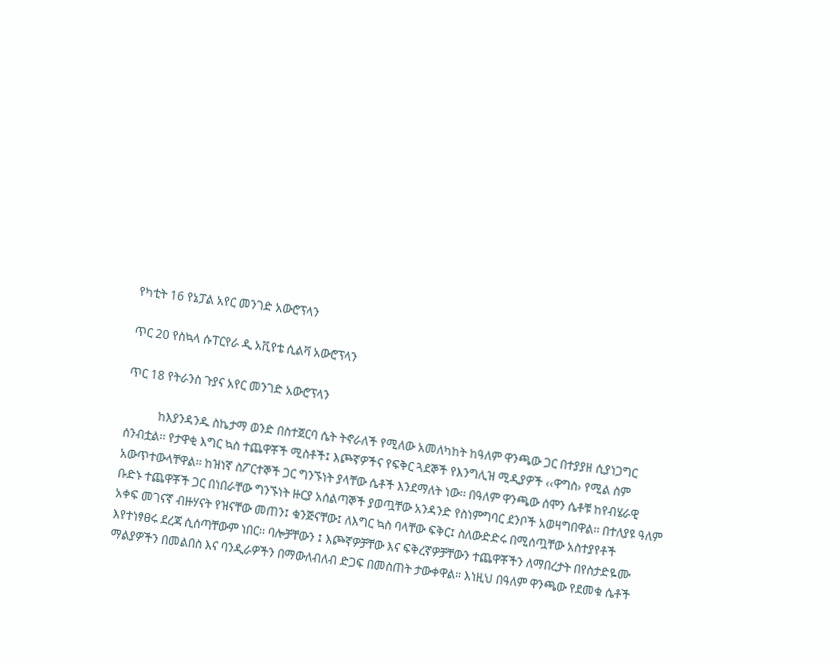የካቲት 16 የኔፓል አየር መንገድ አውሮፕላን

ጥር 20 የስኳላ ሱፐርየራ ዲ አቪየቴ ሲልቫ አውሮፕላን

ጥር 18 የትራንስ ጉያና አየር መንገድ አውሮፕላን

           ከእያንዳንዱ ስኬታማ ወንድ በስተጀርባ ሴት ትኖራለች የሚለው አመለካከት ከዓለም ዋንጫው ጋር በተያያዘ ሲያነጋግር ሰንብቷል፡፡ የታዋቂ እግር ኳስ ተጨዋቾች ሚስቶች፤ እጮኛዎችና የፍቅር ጓደኞች የእንግሊዝ ሚዲያዎች ‹‹ዋግስ› የሚል ስም አውጥተውላቸዋል፡፡ ከዝነኛ ስፖርተኞች ጋር ግንኙነት ያላቸው ሴቶች እንደማለት ነው፡፡ በዓለም ዋንጫው ሰሞን ሴቶቹ ከየብሄራዊ ቡድኑ ተጨዋቾች ጋር በነበራቸው ግንኙነት ዙርያ አሰልጣኞች ያወጧቸው አንዳንድ የስነምግባር ደንቦች አወዛግበዋል፡፡ በተለያዩ ዓለም አቀፍ መገናኛ ብዙሃናት የዝናቸው መጠን፤ ቁንጅናቸው፤ ለእግር ኳስ ባላቸው ፍቅር፤ ስለውድድሩ በሚሰጧቸው አስተያየቶች እየተነፃፀሩ ደረጃ ሲሰጣቸውም ነበር፡፡ ባሎቻቸውን ፤ እጮኛዎቻቸው እና ፍቅረኛዎቻቸውን ተጨዋቾችን ለማበረታት በየስታድዬሙ ማልያዎችን በመልበስ እና ባንዲራዎችን በማውለብለብ ድጋፍ በመስጠት ታውቀዋል። እነዚህ በዓለም ዋንጫው የደመቁ ሴቶች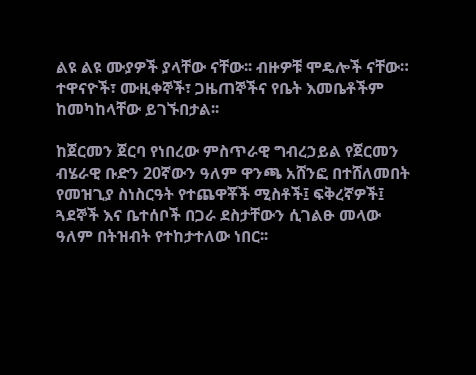ልዩ ልዩ ሙያዎች ያላቸው ናቸው፡፡ ብዙዎቹ ሞዴሎች ናቸው። ተዋናዮች፣ ሙዚቀኞች፣ ጋዜጠኞችና የቤት እመቤቶችም ከመካከላቸው ይገኙበታል፡፡

ከጀርመን ጀርባ የነበረው ምስጥራዊ ግብረኃይል የጀርመን ብሄራዊ ቡድን 20ኛውን ዓለም ዋንጫ አሸንፎ በተሸለመበት የመዝጊያ ስነስርዓት የተጨዋቾች ሚስቶች፤ ፍቅረኛዎች፤ ጓደኞች እና ቤተሰቦች በጋራ ደስታቸውን ሲገልፁ መላው ዓለም በትዝብት የተከታተለው ነበር፡፡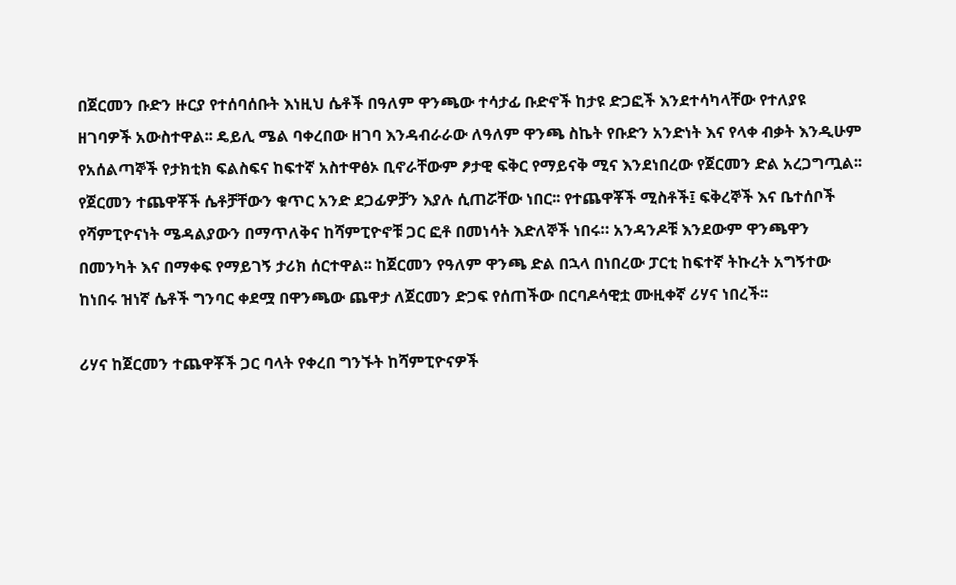በጀርመን ቡድን ዙርያ የተሰባሰቡት እነዚህ ሴቶች በዓለም ዋንጫው ተሳታፊ ቡድኖች ከታዩ ድጋፎች እንደተሳካላቸው የተለያዩ ዘገባዎች አውስተዋል፡፡ ዴይሊ ሜል ባቀረበው ዘገባ እንዳብራራው ለዓለም ዋንጫ ስኬት የቡድን አንድነት እና የላቀ ብቃት እንዲሁም የአሰልጣኞች የታክቲክ ፍልስፍና ከፍተኛ አስተዋፅኦ ቢኖራቸውም ፆታዊ ፍቅር የማይናቅ ሚና እንደነበረው የጀርመን ድል አረጋግጧል፡፡ የጀርመን ተጨዋቾች ሴቶቻቸውን ቁጥር አንድ ደጋፊዎቻን እያሉ ሲጠሯቸው ነበር፡፡ የተጨዋቾች ሚስቶች፤ ፍቅረኞች እና ቤተሰቦች የሻምፒዮናነት ሜዳልያውን በማጥለቅና ከሻምፒዮኖቹ ጋር ፎቶ በመነሳት እድለኞች ነበሩ። አንዳንዶቹ እንደውም ዋንጫዋን በመንካት እና በማቀፍ የማይገኝ ታሪክ ሰርተዋል፡፡ ከጀርመን የዓለም ዋንጫ ድል በኋላ በነበረው ፓርቲ ከፍተኛ ትኩረት አግኝተው ከነበሩ ዝነኛ ሴቶች ግንባር ቀደሟ በዋንጫው ጨዋታ ለጀርመን ድጋፍ የሰጠችው በርባዶሳዊቷ ሙዚቀኛ ሪሃና ነበረች፡፡

ሪሃና ከጀርመን ተጨዋቾች ጋር ባላት የቀረበ ግንኙት ከሻምፒዮናዎች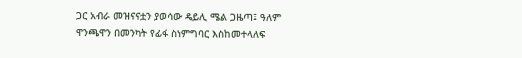ጋር አብራ መዝናናቷን ያወሳው ዴይሊ ሜል ጋዜጣ፤ ዓለም ዋንጫዋን በመንካት የፊፋ ስነምግባር እስከመተላለፍ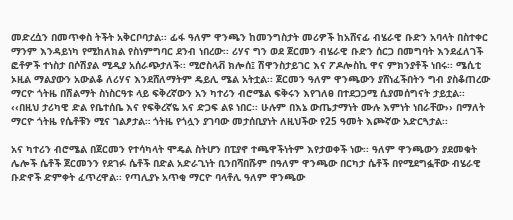መድረሷን በመጥቀስ ትችት አቅርቦባታል፡፡ ፊፋ ዓለም ዋንጫን ከመንግስታት መሪዎች ከአሸናፊ ብሄራዊ ቡድን አባላት በስተቀር ማንም እንዳይነካ የሚከለክል የስነምግባር ደንብ ነበረው፡፡ ሪሃና ግን ወደ ጀርመን ብሄራዊ ቡድን ሰርጋ በመግባት እንደፈለገች ፎቶዎች ተነስታ በሶሽያል ሚዲያ አሰራጭታለች፡፡ ሚሮስላቭ ክሎሰ፤ ሽዋንስታይገር እና ፖዶሎስኪ ዋና ምክንያቶች ነበሩ፡፡ ሜሲቲ ኦዚል ማልያውን አውልቆ ለሪሃና እንደሸለማትም ዴይሊ ሜል አትቷል፡፡ ጀርመን ዓለም ዋንጫውን ያሸነፈችበትን ግብ ያስቆጠረው ማርዮ ጎትዜ በሽልማት ስነስርዓቱ ላይ ፍቅረኛውን አን ካተሪን ብሮሜል ፍቅሩን እየገለፀ በተደጋጋሚ ሲያመሰግናት ታይቷል፡፡ ‹‹በዚህ ታሪካዊ ድል የቤተሰቤ እና የፍቅረኛዬ አና ድጋፍ ልዩ ነበር፡፡ ሁሉም በእኔ ውጤታማነት ሙሉ እምነት ነበራቸው›› በማለት ማርዮ ጎትዜ የሴቶቹን ሚና ገልፆታል። ጎትዜ የጎሏን ያገባው መታሰቢያነት ለዚህችው የ25 ዓመት እጮኛው አድርጓታል፡፡

አና ካተሪን ብሮሜል በጀርመን የተሳካላት ሞዴል ስትሆን በፒያኖ ተጫዋችነትም እየታወቀች ነው፡፡ ዓለም ዋንጫውን ያደመቁት ሌሎች ሴቶች ጀርመንን የደገፉ ሴቶች በድል አድራጊነት ቢንበሻበሹም በዓለም ዋንጫው በርካታ ሴቶች በየሚደግፏቸው ብሄራዊ ቡድኖች ድምቀት ፈጥረዋል፡፡ የጣሊያኑ አጥቂ ማርዮ ባላቶሊ ዓለም ዋንጫው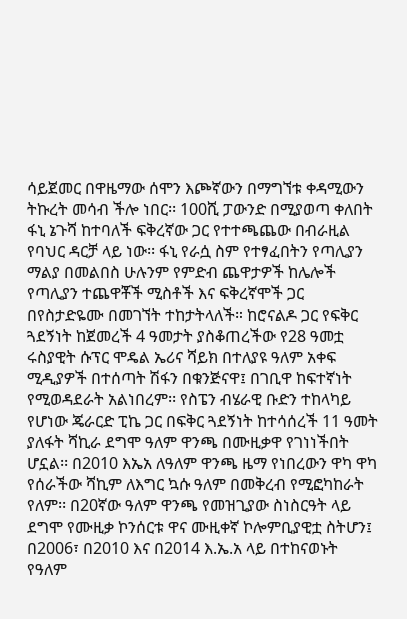ሳይጀመር በዋዜማው ሰሞን እጮኛውን በማግኘቱ ቀዳሚውን ትኩረት መሳብ ችሎ ነበር፡፡ 100ሺ ፓውንድ በሚያወጣ ቀለበት ፋኒ ኔጉሻ ከተባለች ፍቅረኛው ጋር የተተጫጨው በብራዚል የባህር ዳርቻ ላይ ነው፡፡ ፋኒ የራሷ ስም የተፃፈበትን የጣሊያን ማልያ በመልበስ ሁሉንም የምድብ ጨዋታዎች ከሌሎች የጣሊያን ተጨዋቾች ሚስቶች እና ፍቅረኛሞች ጋር በየስታድዬሙ በመገኘት ተከታትላለች። ከሮናልዶ ጋር የፍቅር ጓደኝነት ከጀመረች 4 ዓመታት ያስቆጠረችው የ28 ዓመቷ ሩስያዊት ሱፕር ሞዴል ኤሪና ሻይክ በተለያዩ ዓለም አቀፍ ሚዲያዎች በተሰጣት ሽፋን በቁንጅናዋ፤ በገቢዋ ከፍተኛነት የሚወዳደራት አልነበረም፡፡ የስፔን ብሄራዊ ቡድን ተከላካይ የሆነው ጄራርድ ፒኬ ጋር በፍቅር ጓደኝነት ከተሳሰረች 11 ዓመት ያለፋት ሻኪራ ደግሞ ዓለም ዋንጫ በሙዚቃዋ የገነነችበት ሆኗል፡፡ በ2010 እኤአ ለዓለም ዋንጫ ዜማ የነበረውን ዋካ ዋካ የሰራችው ሻኪም ለእግር ኳሱ ዓለም በመቅረብ የሚፎካከራት የለም፡፡ በ20ኛው ዓለም ዋንጫ የመዝጊያው ስነስርዓት ላይ ደግሞ የሙዚቃ ኮንሰርቱ ዋና ሙዚቀኛ ኮሎምቢያዊቷ ስትሆን፤ በ2006፣ በ2010 እና በ2014 እ.ኤ.አ ላይ በተከናወኑት የዓለም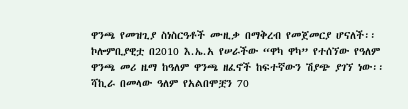ዋንጫ የመዝጊያ ስነስርዓቶች ሙዚቃ በማቅረብ የመጀመርያ ሆናለች፡፡ ኮሎምቢያዊቷ በ2010 እ.ኤ.አ የሠራችው “ዋካ ዋካ” የተሰኘው የዓለም ዋንጫ መሪ ዜማ ከዓለም ዋንጫ ዘፈኖች ከፍተኛውን ሽያጭ ያገኘ ነው፡፡ ሻኪራ በመላው ዓለም የአልበሞቿን 70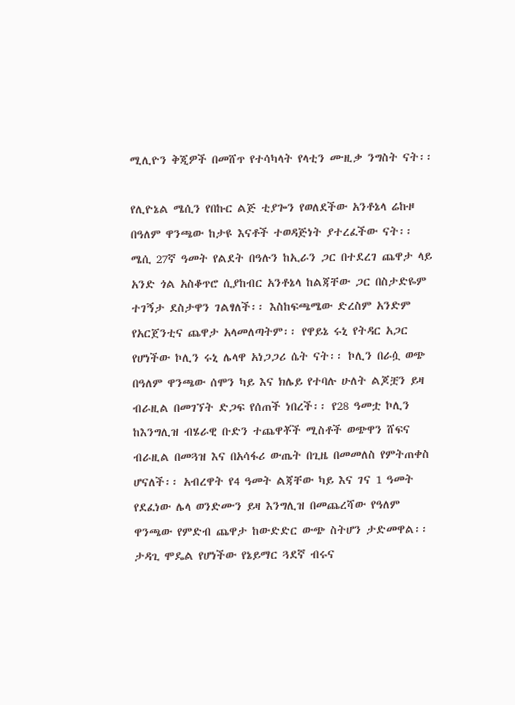ሚሊዮን ቅጂዎች በመሸጥ የተሳካላት የላቲን ሙዚቃ ንግስት ናት፡፡

የሊዮኔል ሜሲን የበኩር ልጅ ቲያጐን የወለደችው አንቶኔላ ሬኩዞ በዓለም ዋንጫው ከታዩ እናቶች ተወዳጅነት ያተረፈችው ናት፡፡ ሜሲ 27ኛ ዓመት የልደት በዓሉን ከኢራን ጋር በተደረገ ጨዋታ ላይ አንድ ጎል አስቆጥሮ ሲያከብር አንቶኔላ ከልጃቸው ጋር በስታድዬም ተገኝታ ደስታዋን ገልፃለች፡፡ እስከፍጫሜው ድረስም አንድም የአርጀንቲና ጨዋታ አላመለጣትም፡፡ የዋይኔ ሩኒ የትዳር አጋር የሆነችው ኮሊን ሩኒ ሌላዋ አነጋጋሪ ሴት ናት፡፡ ኮሊን በራሷ ወጭ በዓለም ዋንጫው ሰሞን ካይ እና ክሌይ የተባሉ ሁለት ልጆቿን ይዛ ብራዚል በመገኘት ድጋፍ የሰጠች ነበረች፡፡ የ28 ዓመቷ ኮሊን ከእንግሊዝ ብሄራዊ ቡድን ተጨዋቾች ሚስቶች ወጭዋን ሸፍና ብራዚል በመጓዝ እና በአሳፋሪ ውጤት በጊዜ በመመለስ የምትጠቀስ ሆናለች፡፡ አብረዋት የ4 ዓመት ልጃቸው ካይ እና ገና 1 ዓመት የደፈነው ሌላ ወንድሙን ይዛ እንግሊዝ በመጨረሻው የዓለም ዋንጫው የምድብ ጨዋታ ከውድድር ውጭ ስትሆን ታድመዋል፡፡ ታዳጊ ሞዴል የሆነችው የኔይማር ጓደኛ ብሩና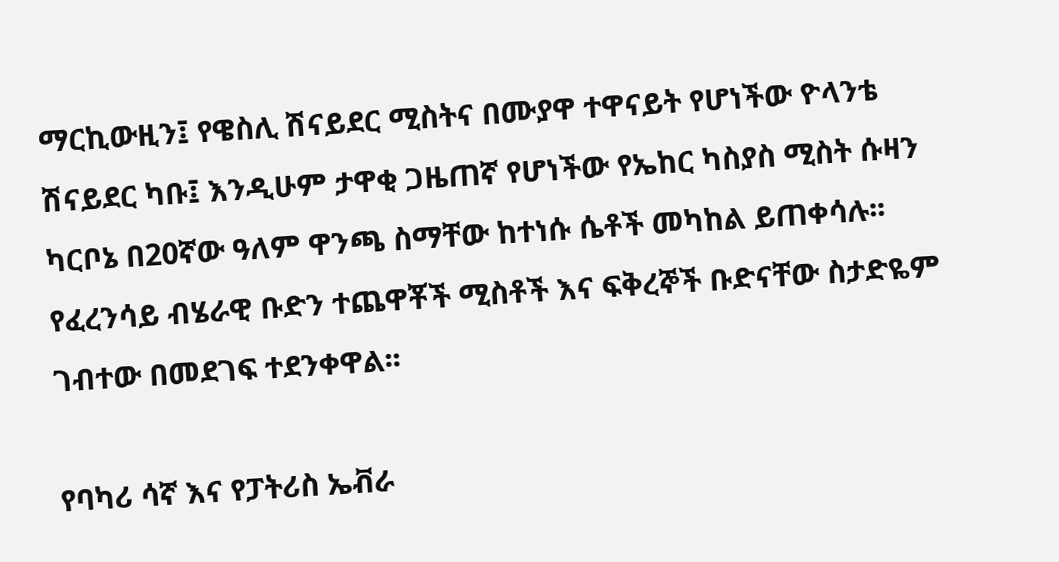ማርኪውዚን፤ የዌስሊ ሽናይደር ሚስትና በሙያዋ ተዋናይት የሆነችው ዮላንቴ ሽናይደር ካቡ፤ እንዲሁም ታዋቂ ጋዜጠኛ የሆነችው የኤከር ካስያስ ሚስት ሱዛን ካርቦኔ በ20ኛው ዓለም ዋንጫ ስማቸው ከተነሱ ሴቶች መካከል ይጠቀሳሉ፡፡ የፈረንሳይ ብሄራዊ ቡድን ተጨዋቾች ሚስቶች እና ፍቅረኞች ቡድናቸው ስታድዬም ገብተው በመደገፍ ተደንቀዋል፡፡

የባካሪ ሳኛ እና የፓትሪስ ኤቭራ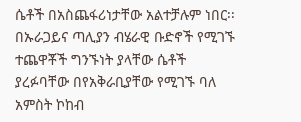ሴቶች በአስጨፋሪነታቸው አልተቻሉም ነበር፡፡በኡራጋይና ጣሊያን ብሄራዊ ቡድኖች የሚገኙ ተጨዋቾች ግንኙነት ያላቸው ሴቶች ያረፉባቸው በየአቅራቢያቸው የሚገኙ ባለ አምስት ኮከብ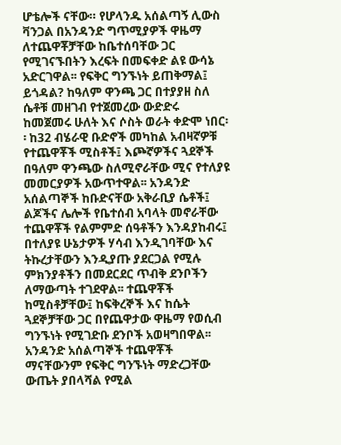ሆቴሎች ናቸው። የሆላንዱ አሰልጣኝ ሊውስ ቫንጋል በአንዳንድ ግጥሚያዎች ዋዜማ ለተጨዋቾቻቸው ከቤተሰባቸው ጋር የሚገናኙበትን እረፍት በመፍቀድ ልዩ ውሳኔ አድርገዋል፡፡ የፍቅር ግንኙነት ይጠቅማል፤ ይጎዳል? ከዓለም ዋንጫ ጋር በተያያዘ ስለ ሴቶቹ መዘገብ የተጀመረው ውድድሩ ከመጀመሩ ሁለት እና ሶስት ወራት ቀድሞ ነበር፡፡ ከ32 ብሄራዊ ቡድኖች መካከል አብዛኛዎቹ የተጨዋቾች ሚስቶች፤ እጮኛዎችና ጓደኞች በዓለም ዋንጫው ስለሚኖራቸው ሚና የተለያዩ መመርያዎች አውጥተዋል፡፡ አንዳንድ አሰልጣኞች ከቡድናቸው አቅራቢያ ሴቶች፤ ልጆችና ሌሎች የቤተሰብ አባላት መኖራቸው ተጨዋቾች የልምምድ ሰዓቶችን እንዳያከብሩ፤ በተለያዩ ሁኔታዎች ሃሳብ እንዲገባቸው እና ትኩረታቸውን እንዲያጡ ያደርጋል የሚሉ ምክንያቶችን በመደርደር ጥብቅ ደንቦችን ለማውጣት ተገደዋል፡፡ ተጨዋቾች ከሚስቶቻቸው፤ ከፍቅረኞች እና ከሴት ጓደኞቻቸው ጋር በየጨዋታው ዋዜማ የወሲብ ግንኙነት የሚገድቡ ደንቦች አወዛግበዋል፡፡ አንዳንድ አሰልጣኞች ተጨዋቾች ማናቸውንም የፍቅር ግንኙነት ማድረጋቸው ውጤት ያበላሻል የሚል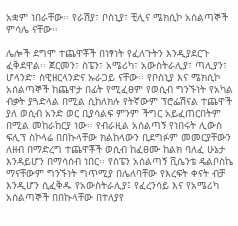አቋም ነበራቸው፡፡ የራሽያ፣ ቦስኒያ፣ ቺሊና ሜክሲኮ አሰልጣኞች ምሳሌ ናቸው፡፡

ሌሎች ደግሞ ተጨዋቾች በነፃነት የፈለጉትን እንዲያደርጉ ፈቅደዋል፡፡ ጀርመን፣ ስፔን፣ አሜሪካ፣ አውስትራሊያ፣ ጣሊያን፣ ሆላንድ፣ ስዊዘርላንድና ኡራጋይ ናቸው፡፡ የቦስኒያ እና ሜክሲኮ አሰልጣኞች ከጨዋታ በፊት የሚፈፀም የወሲብ ግንኙነት የአካል ብቃት ያጓድላል በሚል ሲከለክሉ የትኛውም ፕሮፌሽናል ተጨዋች ያለ ወሲብ አንድ ወር ቢያሳልፍ ምንም ችግር አይፈጠርበትም በሚል መከራከርያ ነው፡፡ የብራዚል አሰልጣኝ የነበሩት ሊውስ ፍሊፕ ስኮላሬ በበኩላቸው ክልከላውን ቢደግፉም መመርያቸውን ለዘብ በማድረግ ተጨዋቾች ወሲብ ከፈፀሙ ከልክ ባለፈ ሁኔታ እንዳይሆን በማሳሰብ ነበር፡፡ የስፔን አሰልጣኝ ቪሴንቴ ዴልቦስኬ ማናቸውም ግንኙነት ግጥሚያ በሌለባቸው የእረፍት ቀናት ብቻ እንዲሆን ሲፈቅዱ የአውስትራሊያ፤ የፈረንሳይ እና የአሜሪካ አሰልጣኞች በበኩላቸው በተለያየ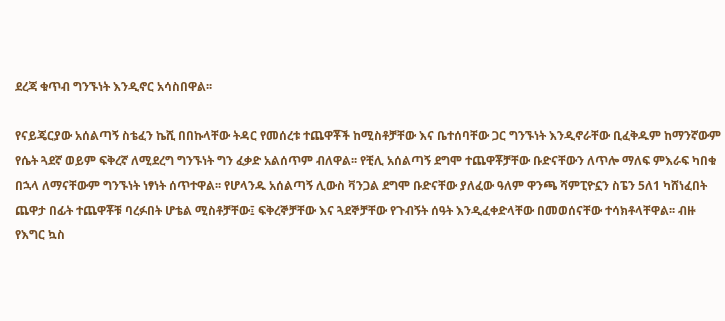ደረጃ ቁጥብ ግንኙነት እንዲኖር አሳስበዋል፡፡

የናይጄርያው አሰልጣኝ ስቴፈን ኬሺ በበኩላቸው ትዳር የመሰረቱ ተጨዋቾች ከሚስቶቻቸው እና ቤተሰባቸው ጋር ግንኙነት እንዲኖራቸው ቢፈቅዱም ከማንኛውም የሴት ጓደኛ ወይም ፍቅረኛ ለሚደረግ ግንኙነት ግን ፈቃድ አልሰጥም ብለዋል፡፡ የቺሊ አሰልጣኝ ደግሞ ተጨዋቾቻቸው ቡድናቸውን ለጥሎ ማለፍ ምእራፍ ካበቁ በኋላ ለማናቸውም ግንኙነት ነፃነት ሰጥተዋል፡፡ የሆላንዱ አሰልጣኝ ሊውስ ቫንጋል ደግሞ ቡድናቸው ያለፈው ዓለም ዋንጫ ሻምፒዮኗን ስፔን 5ለ1 ካሸነፈበት ጨዋታ በፊት ተጨዋቾቹ ባረፉበት ሆቴል ሚስቶቻቸው፤ ፍቅረኞቻቸው እና ጓደኞቻቸው የጉብኝት ሰዓት እንዲፈቀድላቸው በመወሰናቸው ተሳክቶላቸዋል፡፡ ብዙ የእግር ኳስ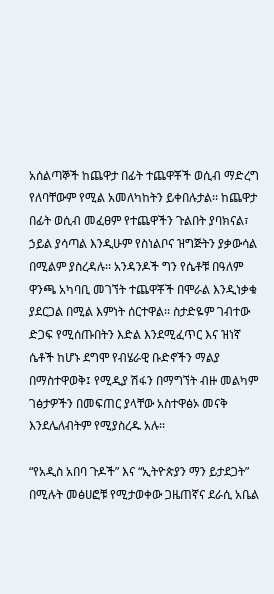አሰልጣኞች ከጨዋታ በፊት ተጨዋቾች ወሲብ ማድረግ የለባቸውም የሚል አመለካከትን ይቀበሉታል፡፡ ከጨዋታ በፊት ወሲብ መፈፀም የተጨዋችን ጉልበት ያባክናል፣ ኃይል ያሳጣል እንዲሁም የስነልቦና ዝግጅትን ያቃውሳል በሚልም ያስረዳሉ፡፡ አንዳንዶች ግን የሴቶቹ በዓለም ዋንጫ አካባቢ መገኘት ተጨዋቾች በሞራል እንዲነቃቁ ያደርጋል በሚል እምነት ሰርተዋል፡፡ ስታድዬም ገብተው ድጋፍ የሚሰጡበትን እድል እንደሚፈጥር እና ዝነኛ ሴቶች ከሆኑ ደግሞ የብሄራዊ ቡድኖችን ማልያ በማስተዋወቅ፤ የሚዲያ ሽፋን በማግኘት ብዙ መልካም ገፅታዎችን በመፍጠር ያላቸው አስተዋፅኦ መናቅ እንደሌለብትም የሚያስረዱ አሉ፡፡

“የአዲስ አበባ ጉዶች” እና “ኢትዮጵያን ማን ይታደጋት” በሚሉት መፅሀፎቹ የሚታወቀው ጋዜጠኛና ደራሲ አቤል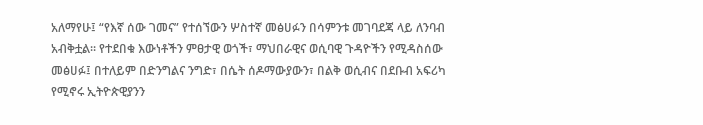አለማየሁ፤ “የእኛ ሰው ገመና” የተሰኘውን ሦስተኛ መፅሀፉን በሳምንቱ መገባደጃ ላይ ለንባብ አብቅቷል፡፡ የተደበቁ እውነቶችን ምፀታዊ ወጎች፣ ማህበራዊና ወሲባዊ ጉዳዮችን የሚዳስሰው መፅሀፉ፤ በተለይም በድንግልና ንግድ፣ በሴት ሰዶማውያውን፣ በልቅ ወሲብና በደቡብ አፍሪካ የሚኖሩ ኢትዮጵዊያንን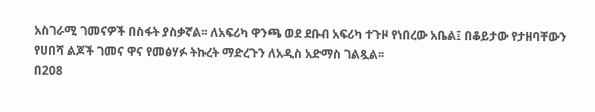አስገራሚ ገመናዎች በስፋት ያስቃኛል፡፡ ለአፍሪካ ዋንጫ ወደ ደቡብ አፍሪካ ተጉዞ የነበረው አቤል፤ በቆይታው የታዘባቸውን የሀበሻ ልጆች ገመና ዋና የመፅሃፉ ትኩረት ማድረጉን ለአዲስ አድማስ ገልጿል፡፡
በ208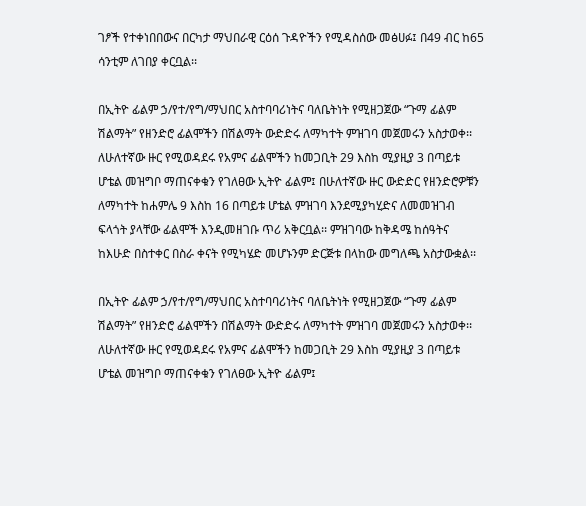ገፆች የተቀነበበውና በርካታ ማህበራዊ ርዕሰ ጉዳዮችን የሚዳስሰው መፅሀፉ፤ በ49 ብር ከ65 ሳንቲም ለገበያ ቀርቧል፡፡

በኢትዮ ፊልም ኃ/የተ/የግ/ማህበር አስተባባሪነትና ባለቤትነት የሚዘጋጀው “ጉማ ፊልም ሽልማት” የዘንድሮ ፊልሞችን በሽልማት ውድድሩ ለማካተት ምዝገባ መጀመሩን አስታወቀ፡፡ ለሁለተኛው ዙር የሚወዳደሩ የአምና ፊልሞችን ከመጋቢት 29 እስከ ሚያዚያ 3 በጣይቱ ሆቴል መዝግቦ ማጠናቀቁን የገለፀው ኢትዮ ፊልም፤ በሁለተኛው ዙር ውድድር የዘንድሮዎቹን ለማካተት ከሐምሌ 9 እስከ 16 በጣይቱ ሆቴል ምዝገባ እንደሚያካሂድና ለመመዝገብ ፍላጎት ያላቸው ፊልሞች እንዲመዘገቡ ጥሪ አቅርቧል፡፡ ምዝገባው ከቅዳሜ ከሰዓትና ከእሁድ በስተቀር በስራ ቀናት የሚካሄድ መሆኑንም ድርጅቱ በላከው መግለጫ አስታውቋል፡፡

በኢትዮ ፊልም ኃ/የተ/የግ/ማህበር አስተባባሪነትና ባለቤትነት የሚዘጋጀው “ጉማ ፊልም ሽልማት” የዘንድሮ ፊልሞችን በሽልማት ውድድሩ ለማካተት ምዝገባ መጀመሩን አስታወቀ፡፡ ለሁለተኛው ዙር የሚወዳደሩ የአምና ፊልሞችን ከመጋቢት 29 እስከ ሚያዚያ 3 በጣይቱ ሆቴል መዝግቦ ማጠናቀቁን የገለፀው ኢትዮ ፊልም፤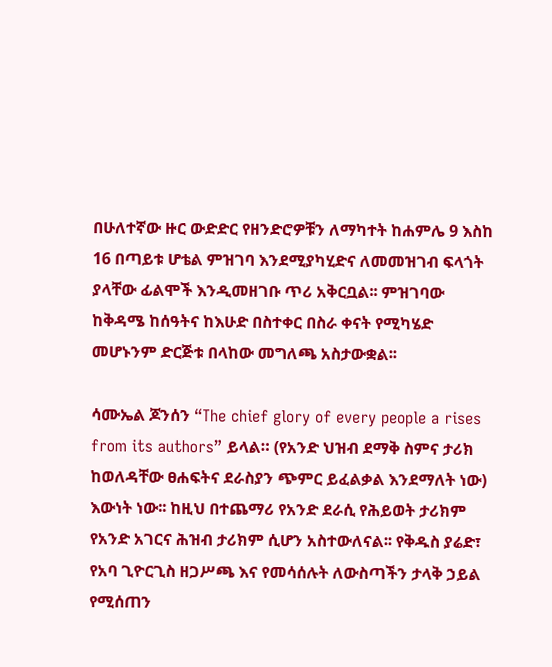በሁለተኛው ዙር ውድድር የዘንድሮዎቹን ለማካተት ከሐምሌ 9 እስከ 16 በጣይቱ ሆቴል ምዝገባ እንደሚያካሂድና ለመመዝገብ ፍላጎት ያላቸው ፊልሞች እንዲመዘገቡ ጥሪ አቅርቧል፡፡ ምዝገባው ከቅዳሜ ከሰዓትና ከእሁድ በስተቀር በስራ ቀናት የሚካሄድ መሆኑንም ድርጅቱ በላከው መግለጫ አስታውቋል፡፡

ሳሙኤል ጆንሰን “The chief glory of every people a rises from its authors” ይላል። (የአንድ ህዝብ ደማቅ ስምና ታሪክ ከወለዳቸው ፀሐፍትና ደራስያን ጭምር ይፈልቃል እንደማለት ነው) እውነት ነው፡፡ ከዚህ በተጨማሪ የአንድ ደራሲ የሕይወት ታሪክም የአንድ አገርና ሕዝብ ታሪክም ሲሆን አስተውለናል፡፡ የቅዱስ ያሬድ፣ የአባ ጊዮርጊስ ዘጋሥጫ እና የመሳሰሉት ለውስጣችን ታላቅ ኃይል የሚሰጠን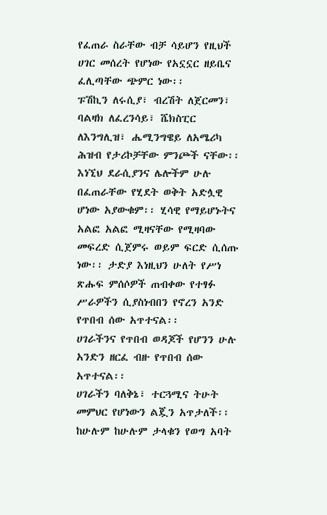የፈጠራ ስራቸው ብቻ ሳይሆን የዚህች ሀገር መሰረት የሆነው የአኗኗር ዘይቤና ፈሊጣቸው ጭምር ነው፡፡
ፑሽኪን ለሩሲያ፣ ብረሽት ለጀርመን፣ ባልዛክ ለፈረንሳይ፣ ሼክስፒር ለእንግሊዝ፣ ሔሚንግዌይ ለአሜሪካ ሕዝብ የታሪኮቻቸው ምንጮች ናቸው፡፡
እነኚህ ደራሲያንና ሌሎችም ሁሉ በፈጠራቸው የሂደት ወቅት አድሏዊ ሆነው አያውቁም፡፡ ሂሳዊ የማይሆኑትና አልፎ አልፎ ሚዛናቸው የሚዛባው መፍረድ ሲጀምሩ ወይም ፍርድ ሲሰጡ ነው፡፡ ታድያ እነዚህን ሁለት የሥነ ጽሑፍ ምሰሶዎች ጠብቀው የተፃፉ ሥራዎችን ሲያስነብበን የኖረን አንድ የጥበብ ሰው አጥተናል፡፡
ሀገራችንና የጥበብ ወዳጆች የሆንን ሁሉ አንድን ዘርፈ ብዙ የጥበብ ሰው አጥተናል፡፡
ሀገራችን ባለቅኔ፣ ተርጓሚና ትሁት መምህር የሆነውን ልጇን አጥታለች፡፡
ከሁሉም ከሁሉም ታላቁን የወግ አባት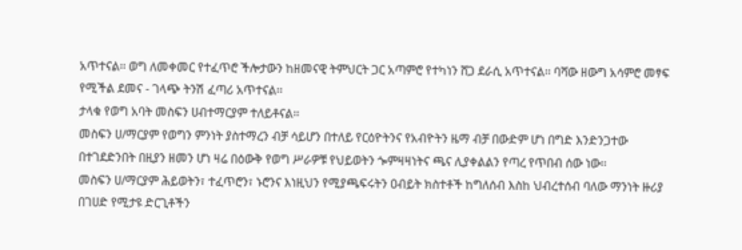አጥተናል፡፡ ወግ ለመቀመር የተፈጥሮ ችሎታውን ከዘመናዊ ትምህርት ጋር አጣምሮ የተካነን ሸጋ ደራሲ አጥተናል፡፡ ባሻው ዘውግ አሳምሮ መፃፍ የሚችል ደመና - ገላጭ ትንሽ ፈጣሪ አጥተናል፡፡
ታላቁ የወግ አባት መስፍን ሀብተማርያም ተለይቶናል፡፡
መስፍን ሀ/ማርያም የወግን ምንነት ያስተማረን ብቻ ሳይሆን በተለይ የርዕዮትንና የአብዮትን ዜማ ብቻ በውድም ሆነ በግድ እንድንጋተው በተገደድንበት በዚያን ዘመን ሆነ ዛሬ በዕውቅ የወግ ሥራዎቹ የህይወትን ጐምዛዛነትና ጫና ሊያቀልልን የጣረ የጥበብ ሰው ነው፡፡
መስፍን ሀ/ማርያም ሕይወትን፣ ተፈጥሮን፣ ኑሮንና እነዚህን የሚያጫፍሩትን ዐብይት ክስተቶች ከግለሰብ እስከ ህብረተሰብ ባለው ማንነት ዙሪያ በገሀድ የሚታዩ ድርጊቶችን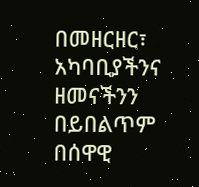በመዘርዘር፣ አካባቢያችንና ዘመናችንን በይበልጥም በሰዋዊ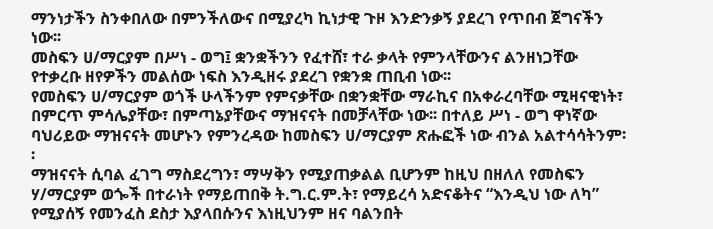ማንነታችን ስንቀበለው በምንችለውና በሚያረካ ኪነታዊ ጉዞ እንድንቃኝ ያደረገ የጥበብ ጀግናችን ነው፡፡
መስፍን ሀ/ማርያም በሥነ - ወግ፤ ቋንቋችንን የፈተሸ፣ ተራ ቃላት የምንላቸውንና ልንዘነጋቸው የተቃረቡ ዘየዎችን መልሰው ነፍስ እንዲዘሩ ያደረገ የቋንቋ ጠቢብ ነው፡፡
የመስፍን ሀ/ማርያም ወጎች ሁላችንም የምናቃቸው በቋንቋቸው ማራኪና በአቀራረባቸው ሚዛናዊነት፣ በምርጥ ምሳሌያቸው፣ በምጣኔያቸውና ማዝናናት በመቻላቸው ነው፡፡ በተለይ ሥነ - ወግ ዋነኛው ባህሪይው ማዝናናት መሆኑን የምንረዳው ከመስፍን ሀ/ማርያም ጽሑፎች ነው ብንል አልተሳሳትንም፡፡
ማዝናናት ሲባል ፈገግ ማስደረግን፣ ማሣቅን የሚያጠቃልል ቢሆንም ከዚህ በዘለለ የመስፍን ሃ/ማርያም ወጐች በተራነት የማይጠበቅ ት.ግ.ር.ም.ት፣ የማይረሳ አድናቆትና “እንዲህ ነው ለካ” የሚያሰኝ የመንፈስ ደስታ እያላበሱንና እነዚህንም ዘና ባልንበት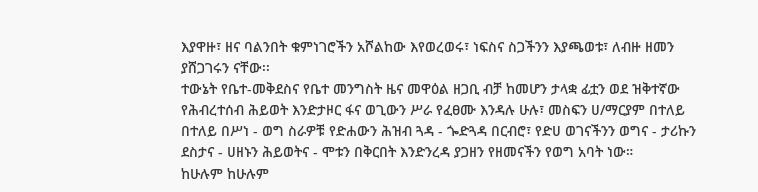እያዋዙ፣ ዘና ባልንበት ቁምነገሮችን አሾልከው እየወረወሩ፣ ነፍስና ስጋችንን እያጫወቱ፣ ለብዙ ዘመን ያሸጋገሩን ናቸው፡፡
ተውኔት የቤተ-መቅደስና የቤተ መንግስት ዜና መዋዕል ዘጋቢ ብቻ ከመሆን ታላቋ ፊቷን ወደ ዝቅተኛው የሕብረተሰብ ሕይወት እንድታዞር ፋና ወጊውን ሥራ የፈፀሙ እንዳሉ ሁሉ፣ መስፍን ሀ/ማርያም በተለይ በተለይ በሥነ - ወግ ስራዎቹ የድሐውን ሕዝብ ጓዳ - ጐድጓዳ በርብሮ፣ የድሀ ወገናችንን ወግና - ታሪኩን ደስታና - ሀዘኑን ሕይወትና - ሞቱን በቅርበት እንድንረዳ ያጋዘን የዘመናችን የወግ አባት ነው።
ከሁሉም ከሁሉም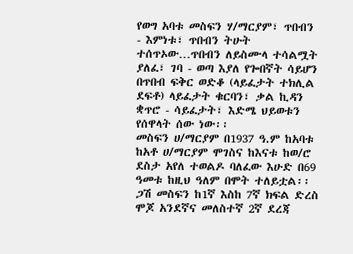የወግ አባቱ መስፍን ሃ/ማርያም፣ ጥበብን - እምነቱ፣ ጥበብን ትሁት ተሰጥኦው…ጥበብን ለይስሙላ ተሳልሟት ያለፈ፣ ገባ - ወጣ እያለ የጐበኛት ሳይሆን በጥበብ ፍቅር ወድቆ (ላይፈታት ተክሊል ደፍቶ) ላይፈታት ቁርባን፣ ቃል ኪዳን ቋጥሮ - ሳይፈታት፣ እድሜ ህይወቱን የሰዋላት ሰው ነው፡፡
መስፍን ሀ/ማርያም በ1937 ዓ.ም ከአባቱ ከአቶ ሀ/ማርያም ሞገስና ከእናቱ ከወ/ሮ ደስታ አየለ ተወልዶ ባለፈው እሁድ በ69 ዓመቱ ከዚህ ዓለም በሞት ተለይቷል፡፡ ጋሽ መስፍን ከ1ኛ እስከ 7ኛ ክፍል ድረስ ሞጆ አንደኛና መለስተኛ 2ኛ ደረጃ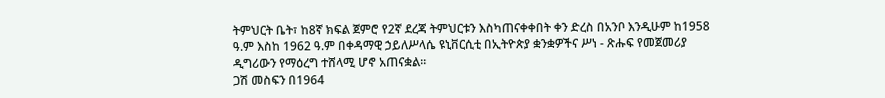ትምህርት ቤት፣ ከ8ኛ ክፍል ጀምሮ የ2ኛ ደረጃ ትምህርቱን እስካጠናቀቀበት ቀን ድረስ በአንቦ እንዲሁም ከ1958 ዓ.ም እስከ 1962 ዓ.ም በቀዳማዊ ኃይለሥላሴ ዩኒቨርሲቲ በኢትዮጵያ ቋንቋዎችና ሥነ - ጽሑፍ የመጀመሪያ ዲግሪውን የማዕረግ ተሸላሚ ሆኖ አጠናቋል፡፡
ጋሽ መስፍን በ1964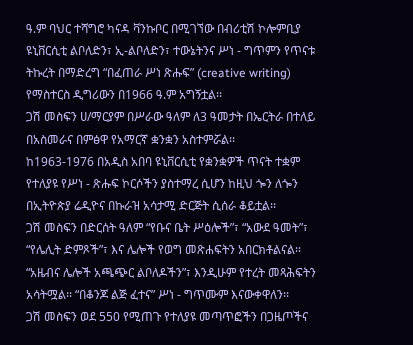ዓ.ም ባህር ተሻግሮ ካናዳ ቫንኩቦር በሚገኘው በብሪቲሽ ኮሎምቢያ ዩኒቨርሲቲ ልቦለድን፣ ኢ-ልቦለድን፣ ተውኔትንና ሥነ - ግጥምን የጥናቱ ትኩረት በማድረግ “በፈጠራ ሥነ ጽሑፍ” (creative writing) የማስተርስ ዲግሪውን በ1966 ዓ.ም አግኝቷል፡፡
ጋሽ መስፍን ሀ/ማርያም በሥራው ዓለም ለ3 ዓመታት በኤርትራ በተለይ በአስመራና በምፅዋ የአማርኛ ቋንቋን አስተምሯል፡፡
ከ1963-1976 በአዲስ አበባ ዩኒቨርሲቲ የቋንቋዎች ጥናት ተቋም የተለያዩ የሥነ - ጽሑፍ ኮርሶችን ያስተማረ ሲሆን ከዚህ ጐን ለጐን በኢትዮጵያ ሬዲዮና በኩራዝ አሳታሚ ድርጅት ሲሰራ ቆይቷል፡፡
ጋሽ መስፍን በድርሰት ዓለም “የቡና ቤት ሥዕሎች”፣ “አውደ ዓመት”፣ “የሌሊት ድምጾች”፣ እና ሌሎች የወግ መጽሐፍትን አበርክቶልናል፡፡ “አዜብና ሌሎች አጫጭር ልቦለዶችን”፣ እንዲሁም የተረት መጻሕፍትን አሳትሟል፡፡ “በቆንጆ ልጅ ፈተና” ሥነ - ግጥሙም እናውቀዋለን፡፡
ጋሽ መስፍን ወደ 550 የሚጠጉ የተለያዩ መጣጥፎችን በጋዜጦችና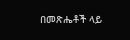በመጽሔቶች ላይ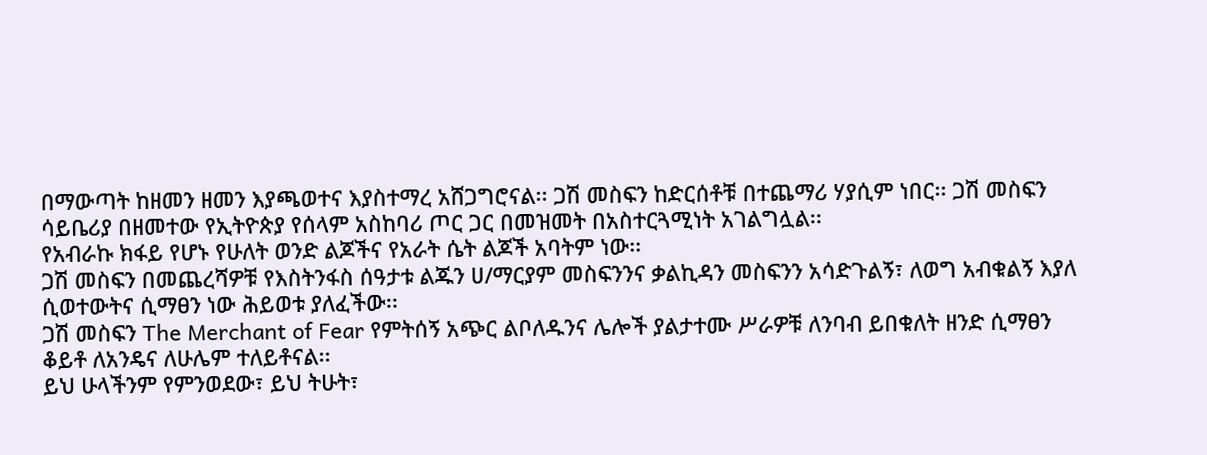በማውጣት ከዘመን ዘመን እያጫወተና እያስተማረ አሸጋግሮናል፡፡ ጋሽ መስፍን ከድርሰቶቹ በተጨማሪ ሃያሲም ነበር፡፡ ጋሽ መስፍን ሳይቤሪያ በዘመተው የኢትዮጵያ የሰላም አስከባሪ ጦር ጋር በመዝመት በአስተርጓሚነት አገልግሏል፡፡
የአብራኩ ክፋይ የሆኑ የሁለት ወንድ ልጆችና የአራት ሴት ልጆች አባትም ነው፡፡
ጋሽ መስፍን በመጨረሻዎቹ የእስትንፋስ ሰዓታቱ ልጁን ሀ/ማርያም መስፍንንና ቃልኪዳን መስፍንን አሳድጉልኝ፣ ለወግ አብቁልኝ እያለ ሲወተውትና ሲማፀን ነው ሕይወቱ ያለፈችው፡፡
ጋሽ መስፍን The Merchant of Fear የምትሰኝ አጭር ልቦለዱንና ሌሎች ያልታተሙ ሥራዎቹ ለንባብ ይበቁለት ዘንድ ሲማፀን ቆይቶ ለአንዴና ለሁሌም ተለይቶናል፡፡
ይህ ሁላችንም የምንወደው፣ ይህ ትሁት፣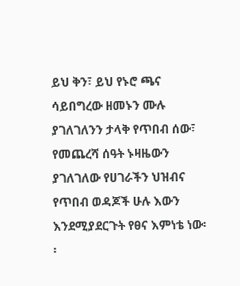ይህ ቅን፣ ይህ የኑሮ ጫና ሳይበግረው ዘመኑን ሙሉ ያገለገለንን ታላቅ የጥበብ ሰው፣ የመጨረሻ ሰዓት ኑዛዜውን ያገለገለው የሀገራችን ህዝብና የጥበብ ወዳጆች ሁሉ እውን እንደሚያደርጉት የፀና እምነቴ ነው፡፡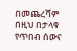በመጨረሻም በዚህ በታላቁ የጥበብ ሰውና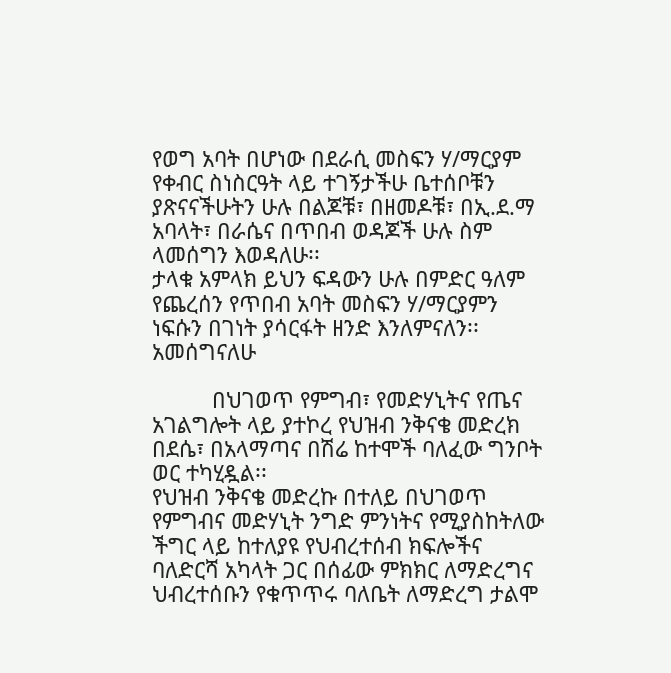የወግ አባት በሆነው በደራሲ መስፍን ሃ/ማርያም የቀብር ስነስርዓት ላይ ተገኝታችሁ ቤተሰቦቹን ያጽናናችሁትን ሁሉ በልጆቹ፣ በዘመዶቹ፣ በኢ.ደ.ማ አባላት፣ በራሴና በጥበብ ወዳጆች ሁሉ ስም ላመሰግን እወዳለሁ፡፡
ታላቁ አምላክ ይህን ፍዳውን ሁሉ በምድር ዓለም የጨረሰን የጥበብ አባት መስፍን ሃ/ማርያምን ነፍሱን በገነት ያሳርፋት ዘንድ እንለምናለን፡፡
አመሰግናለሁ

          በህገወጥ የምግብ፣ የመድሃኒትና የጤና አገልግሎት ላይ ያተኮረ የህዝብ ንቅናቄ መድረክ በደሴ፣ በአላማጣና በሽሬ ከተሞች ባለፈው ግንቦት ወር ተካሂዷል፡፡
የህዝብ ንቅናቄ መድረኩ በተለይ በህገወጥ የምግብና መድሃኒት ንግድ ምንነትና የሚያስከትለው ችግር ላይ ከተለያዩ የህብረተሰብ ክፍሎችና ባለድርሻ አካላት ጋር በሰፊው ምክክር ለማድረግና ህብረተሰቡን የቁጥጥሩ ባለቤት ለማድረግ ታልሞ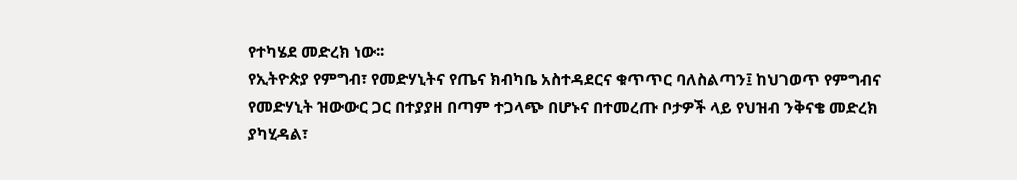የተካሄደ መድረክ ነው፡፡
የኢትዮጵያ የምግብ፣ የመድሃኒትና የጤና ክብካቤ አስተዳደርና ቁጥጥር ባለስልጣን፤ ከህገወጥ የምግብና የመድሃኒት ዝውውር ጋር በተያያዘ በጣም ተጋላጭ በሆኑና በተመረጡ ቦታዎች ላይ የህዝብ ንቅናቄ መድረክ ያካሂዳል፣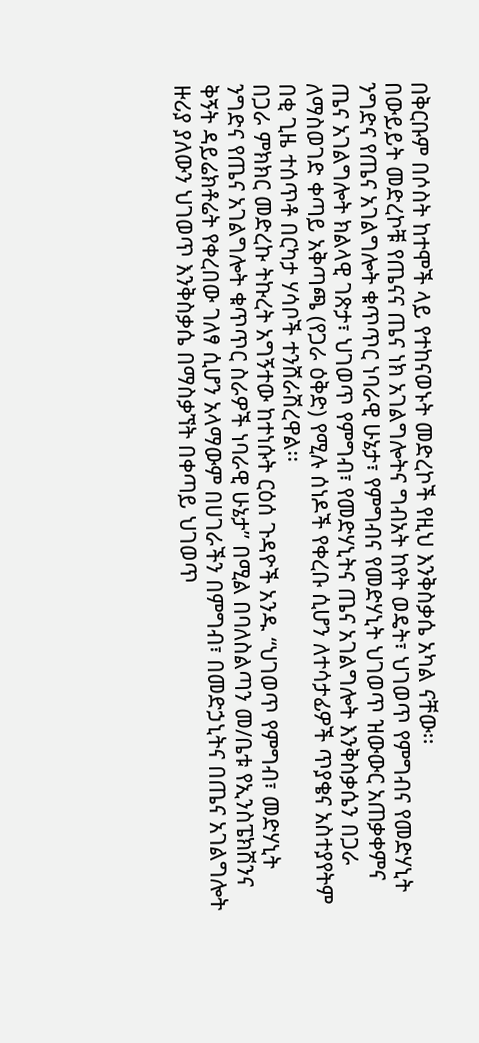በቅርቡም በሶስት ከተሞች ላይ የተከናወኑት መድረኮች የዚህ እንቅስቃሴ አካል ናቸው፡፡
በውይይት መድረኮቹ የጤናና ጤና ነክ አገልግሎትና ግብአት ከየት ወዴት፣ ህገወጥ የምግብና የመድሃኒት ንግድና የጤና አገልግሎት ቁጥጥር ነባራዊ ሁኔታ፣ የምግብና የመድሃኒት ህገወጥ ዝውውር አጠቃቀምና ጤና አገልግሎት ክልላዊ ገጽታ፣ ህገወጥ የምግብ፣ የመድሃኒትና ጤና አገልግሎት እንቅስቃሴን በጋራ ለማስወገድ ቀጣይ አቅጣጫ (የጋራ ዕቅድ) የሚሉ ሰነዶች የቀረቡ ሲሆን ለተሳታፊዎች ጥያቄና አስተያየትም በቂ ጊዜ ተሰጥቶ በርካታ ሃሳቦች ተንሸራሽረዋል፡፡
በጋራ ምክክር መድረኩ ትኩረት አግኝተው ከተነሱት ርዕሰ ጉዳዮች አንዱ “ህገወጥ የምግብ፣ መድሃኒት ንግድና የጤና አገልግሎት ቁጥጥር ስራዎች ነባራዊ ሁኔታ” በሚል በባለስልጣን መ/ቤቱ የኢንስፔክሽንና ቅኝት ዳይሬክቶሬት የቀረበው ገለፃ ሲሆን አላማውም በሀገራችን በምግብ፣ በመድኃኒትና በጤና አገልግሎት ዙሪያ ያለውን ህገወጥ እንቅስቃሴ በማስቃኘት በቀጣይ ህገወጥ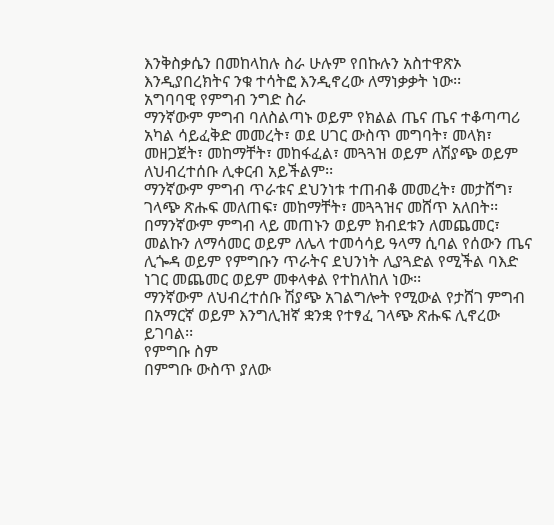እንቅስቃሴን በመከላከሉ ስራ ሁሉም የበኩሉን አስተዋጽኦ እንዲያበረክትና ንቁ ተሳትፎ እንዲኖረው ለማነቃቃት ነው፡፡
አግባባዊ የምግብ ንግድ ስራ
ማንኛውም ምግብ ባለስልጣኑ ወይም የክልል ጤና ጤና ተቆጣጣሪ አካል ሳይፈቅድ መመረት፣ ወደ ሀገር ውስጥ መግባት፣ መላክ፣ መዘጋጀት፣ መከማቸት፣ መከፋፈል፣ መጓጓዝ ወይም ለሽያጭ ወይም ለህብረተሰቡ ሊቀርብ አይችልም፡፡
ማንኛውም ምግብ ጥራቱና ደህንነቱ ተጠብቆ መመረት፣ መታሸግ፣ ገላጭ ጽሑፍ መለጠፍ፣ መከማቸት፣ መጓጓዝና መሸጥ አለበት፡፡
በማንኛውም ምግብ ላይ መጠኑን ወይም ክብደቱን ለመጨመር፣ መልኩን ለማሳመር ወይም ለሌላ ተመሳሳይ ዓላማ ሲባል የሰውን ጤና ሊጐዳ ወይም የምግቡን ጥራትና ደህንነት ሊያጓድል የሚችል ባእድ ነገር መጨመር ወይም መቀላቀል የተከለከለ ነው፡፡
ማንኛውም ለህብረተሰቡ ሽያጭ አገልግሎት የሚውል የታሸገ ምግብ በአማርኛ ወይም እንግሊዝኛ ቋንቋ የተፃፈ ገላጭ ጽሑፍ ሊኖረው ይገባል፡፡
የምግቡ ስም
በምግቡ ውስጥ ያለው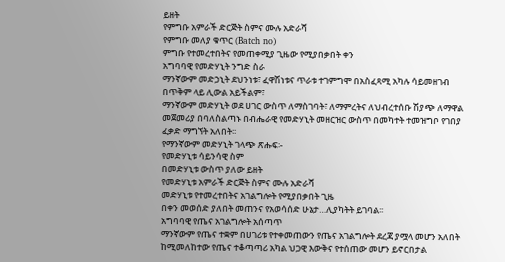ይዘት
የምግቡ አምራች ድርጅት ስምና ሙሉ አድራሻ
የምግቡ መለያ ቁጥር (Batch no)
ምግቡ የተመረተበትና የመጠቀሚያ ጊዜው የሚያበቃበት ቀን
አግባባዊ የመድሃኒት ንግድ ስራ
ማንኛውም መድኃኒት ደህንነቱ፣ ፈዋሽነቱና ጥራቱ ተገምግሞ በአስፈጻሚ አካሉ ሳይመዘገብ በጥቅም ላይ ሊውል አይችልም፣
ማንኛውም መድሃኒት ወደ ሀገር ውስጥ ለማስገባት፣ ለማምረትና ለህብረተሰቡ ሽያጭ ለማዋል መጀመሪያ በባለስልጣኑ በብሔራዊ የመድሃኒት መዘርዝር ውስጥ በመካተት ተመዝግቦ የገበያ ፈቃድ ማግኘት አለበት፡፡
የማንኛውም መድሃኒት ገላጭ ጽሑፍ፡-
የመድሃኒቱ ሳይንሳዊ ስም
በመድሃኒቱ ውስጥ ያለው ይዘት
የመድሃኒቱ አምራች ድርጅት ስምና ሙሉ አድራሻ
መድሃኒቱ የተመረተበትና አገልግሎት የሚያበቃበት ጊዜ
በቀን መወሰድ ያለበት መጠንና የአወሳሰድ ሁኔታ…ሊያካትት ይገባል፡፡
አግባባዊ የጤና አገልግሎት አሰጣጥ
ማንኛውም የጤና ተቋም በሀገሪቱ የተቀመጠውን የጤና አገልግሎት ደረጃ ያሟላ መሆን አለበት
ከሚመለከተው የጤና ተቆጣጣሪ አካል ህጋዊ እውቅና የተሰጠው መሆን ይኖርበታል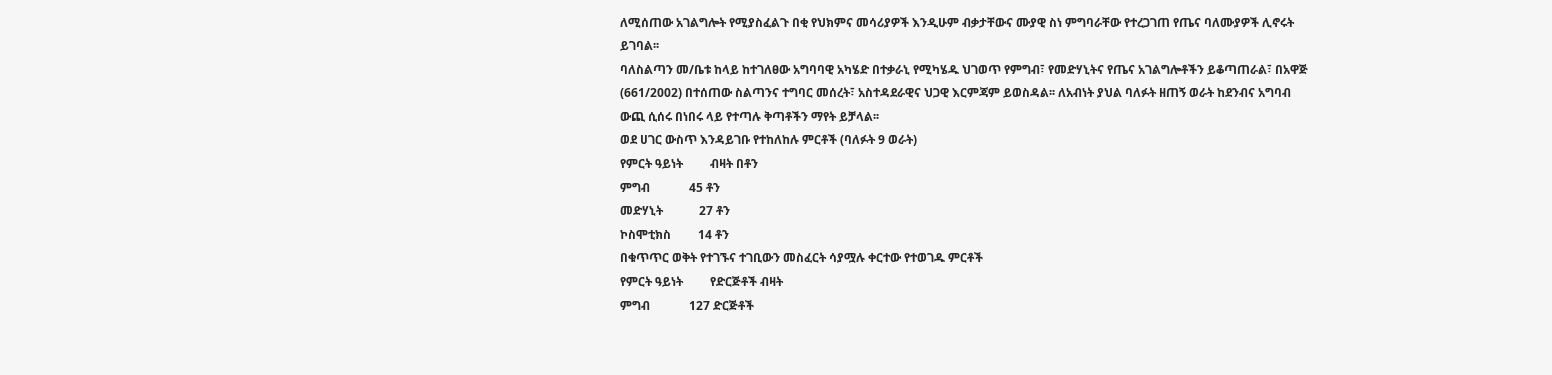ለሚሰጠው አገልግሎት የሚያስፈልጉ በቂ የህክምና መሳሪያዎች እንዲሁም ብቃታቸውና ሙያዊ ስነ ምግባራቸው የተረጋገጠ የጤና ባለሙያዎች ሊኖሩት ይገባል፡፡
ባለስልጣን መ/ቤቱ ከላይ ከተገለፀው አግባባዊ አካሄድ በተቃራኒ የሚካሄዱ ህገወጥ የምግብ፣ የመድሃኒትና የጤና አገልግሎቶችን ይቆጣጠራል፣ በአዋጅ (661/2002) በተሰጠው ስልጣንና ተግባር መሰረት፣ አስተዳደራዊና ህጋዊ እርምጃም ይወስዳል፡፡ ለአብነት ያህል ባለፉት ዘጠኝ ወራት ከደንብና አግባብ ውጪ ሲሰሩ በነበሩ ላይ የተጣሉ ቅጣቶችን ማየት ይቻላል፡፡
ወደ ሀገር ውስጥ እንዳይገቡ የተከለከሉ ምርቶች (ባለፉት 9 ወራት)
የምርት ዓይነት         ብዛት በቶን
ምግብ             45 ቶን
መድሃኒት            27 ቶን
ኮስሞቲክስ         14 ቶን
በቁጥጥር ወቅት የተገኙና ተገቢውን መስፈርት ሳያሟሉ ቀርተው የተወገዱ ምርቶች
የምርት ዓይነት         የድርጅቶች ብዛት
ምግብ             127 ድርጅቶች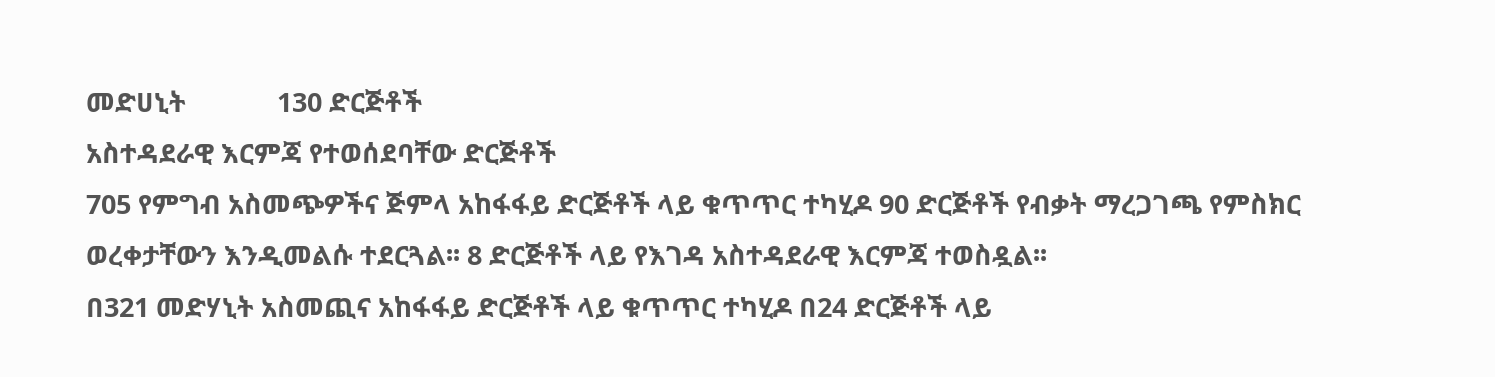መድሀኒት             130 ድርጅቶች
አስተዳደራዊ እርምጃ የተወሰደባቸው ድርጅቶች
705 የምግብ አስመጭዎችና ጅምላ አከፋፋይ ድርጅቶች ላይ ቁጥጥር ተካሂዶ 90 ድርጅቶች የብቃት ማረጋገጫ የምስክር ወረቀታቸውን እንዲመልሱ ተደርጓል፡፡ 8 ድርጅቶች ላይ የእገዳ አስተዳደራዊ እርምጃ ተወስዷል፡፡
በ321 መድሃኒት አስመጪና አከፋፋይ ድርጅቶች ላይ ቁጥጥር ተካሂዶ በ24 ድርጅቶች ላይ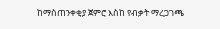ከማስጠንቀቂያ ጀምሮ እስከ የብቃት ማረጋገጫ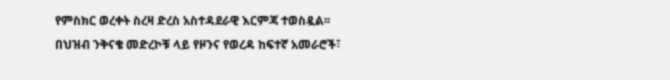የምስክር ወረቀት ስረዛ ድረስ አስተዳደራዊ እርምጃ ተወስዷል፡፡
በህዝብ ንቅናቄ መድረኮቹ ላይ የዞንና የወረዳ ከፍተኛ አመራሮች፣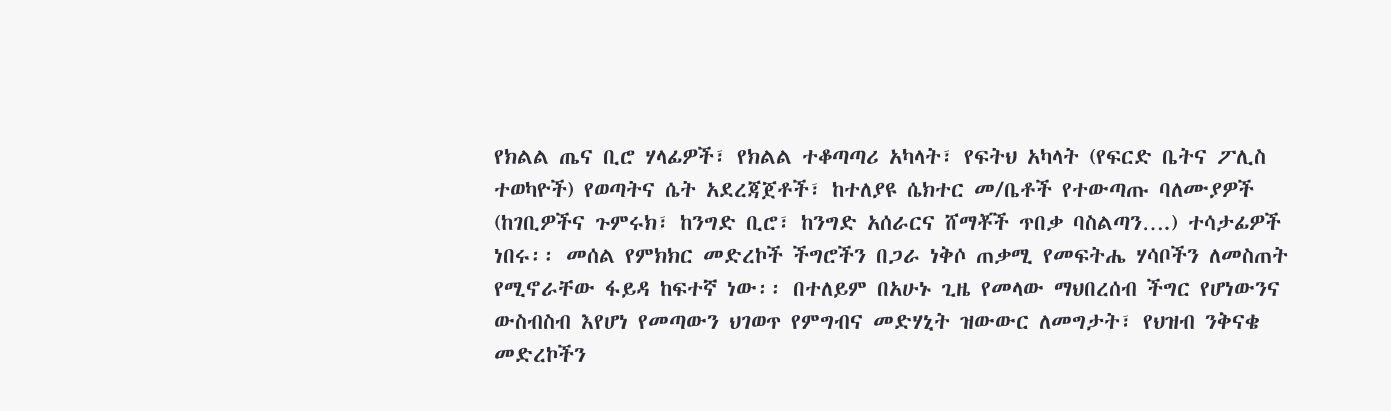የክልል ጤና ቢሮ ሃላፊዎች፣ የክልል ተቆጣጣሪ አካላት፣ የፍትህ አካላት (የፍርድ ቤትና ፖሊስ ተወካዮች) የወጣትና ሴት አደረጃጀቶች፣ ከተለያዩ ሴክተር መ/ቤቶች የተውጣጡ ባለሙያዎች (ከገቢዎችና ጉምሩክ፣ ከንግድ ቢሮ፣ ከንግድ አሰራርና ሸማቾች ጥበቃ ባስልጣን….) ተሳታፊዎች ነበሩ፡፡ መሰል የምክክር መድረኮች ችግሮችን በጋራ ነቅሶ ጠቃሚ የመፍትሔ ሃሳቦችን ለመስጠት የሚኖራቸው ፋይዳ ከፍተኛ ነው፡፡ በተለይም በአሁኑ ጊዜ የመላው ማህበረሰብ ችግር የሆነውንና ውስብስብ እየሆነ የመጣውን ህገወጥ የምግብና መድሃኒት ዝውውር ለመግታት፣ የህዝብ ንቅናቄ መድረኮችን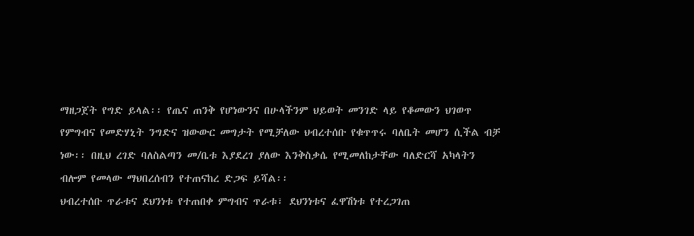ማዘጋጀት የግድ ይላል፡፡ የጤና ጠንቅ የሆነውንና በሁላችንም ህይወት መንገድ ላይ የቆመውን ህገወጥ የምግብና የመድሃኒት ንግድና ዝውውር መግታት የሚቻለው ህብረተሰቡ የቁጥጥሩ ባለቤት መሆን ሲችል ብቻ ነው፡፡ በዚህ ረገድ ባለስልጣን መ/ቤቱ እያደረገ ያለው እንቅስቃሴ የሚመለከታቸው ባለድርሻ አካላትን ብሎም የመላው ማህበረሰብን የተጠናከረ ድጋፍ ይሻል፡፡
ህብረተሰቡ ጥራቱና ደህንነቱ የተጠበቀ ምግብና ጥራቱ፣ ደህንነቱና ፈዋሽነቱ የተረጋገጠ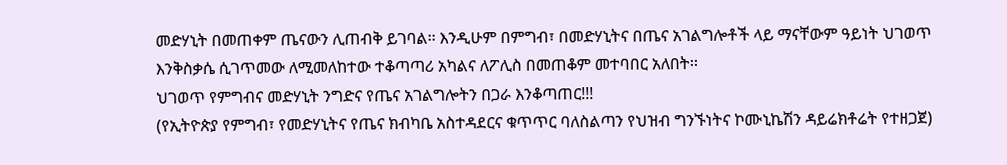መድሃኒት በመጠቀም ጤናውን ሊጠብቅ ይገባል፡፡ እንዲሁም በምግብ፣ በመድሃኒትና በጤና አገልግሎቶች ላይ ማናቸውም ዓይነት ህገወጥ እንቅስቃሴ ሲገጥመው ለሚመለከተው ተቆጣጣሪ አካልና ለፖሊስ በመጠቆም መተባበር አለበት፡፡
ህገወጥ የምግብና መድሃኒት ንግድና የጤና አገልግሎትን በጋራ እንቆጣጠር!!!
(የኢትዮጵያ የምግብ፣ የመድሃኒትና የጤና ክብካቤ አስተዳደርና ቁጥጥር ባለስልጣን የህዝብ ግንኙነትና ኮሙኒኬሽን ዳይሬክቶሬት የተዘጋጀ)